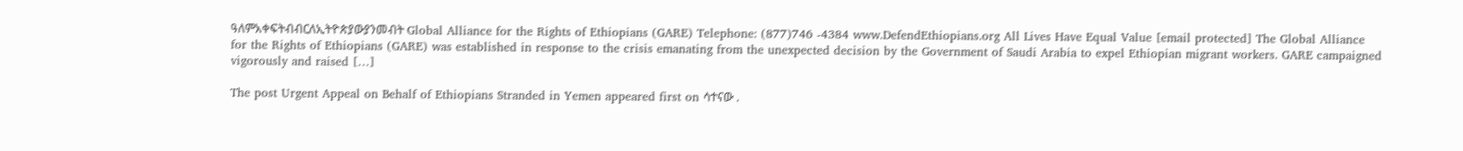ዓለምአቀፍትብብርለኢትዮጵያውያንመብት Global Alliance for the Rights of Ethiopians (GARE) Telephone: (877)746 -4384 www.DefendEthiopians.org All Lives Have Equal Value [email protected] The Global Alliance for the Rights of Ethiopians (GARE) was established in response to the crisis emanating from the unexpected decision by the Government of Saudi Arabia to expel Ethiopian migrant workers. GARE campaigned vigorously and raised […]

The post Urgent Appeal on Behalf of Ethiopians Stranded in Yemen appeared first on ሳተናው .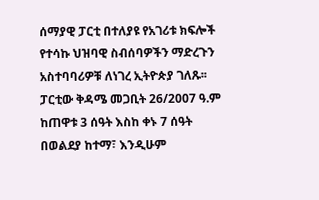ሰማያዊ ፓርቲ በተለያዩ የአገሪቱ ክፍሎች የተሳኩ ህዝባዊ ስብሰባዎችን ማድረጉን አስተባባሪዎቹ ለነገረ ኢትዮጵያ ገለጹ፡፡ ፓርቲው ቅዳሜ መጋቢት 26/2007 ዓ.ም ከጠዋቱ 3 ሰዓት እስከ ቀኑ 7 ሰዓት በወልደያ ከተማ፣ እንዲሁም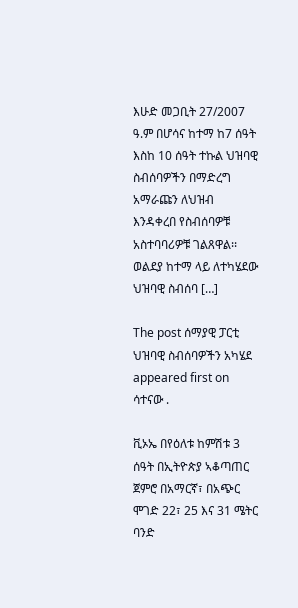እሁድ መጋቢት 27/2007 ዓ.ም በሆሳና ከተማ ከ7 ሰዓት እስከ 10 ሰዓት ተኩል ህዝባዊ ስብሰባዎችን በማድረግ አማራጩን ለህዝብ እንዳቀረበ የስብሰባዎቹ አስተባባሪዎቹ ገልጸዋል፡፡ ወልደያ ከተማ ላይ ለተካሄደው ህዝባዊ ስብሰባ […]

The post ሰማያዊ ፓርቲ ህዝባዊ ስብሰባዎችን አካሄደ appeared first on ሳተናው .

ቪኦኤ በየዕለቱ ከምሽቱ 3 ሰዓት በኢትዮጵያ ኣቆጣጠር ጀምሮ በአማርኛ፣ በአጭር ሞገድ 22፣ 25 እና 31 ሜትር ባንድ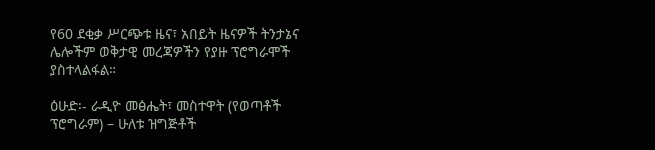የ60 ደቂቃ ሥርጭቱ ዜና፣ አበይት ዜናዎች ትንታኔና ሌሎችም ወቅታዊ መረጃዎችን የያዙ ፕሮግራሞች ያስተላልፋል።

ዕሁድ፡- ራዲዮ መፅሔት፣ መስተዋት (የወጣቶች ፕሮግራም) – ሁለቱ ዝግጅቶች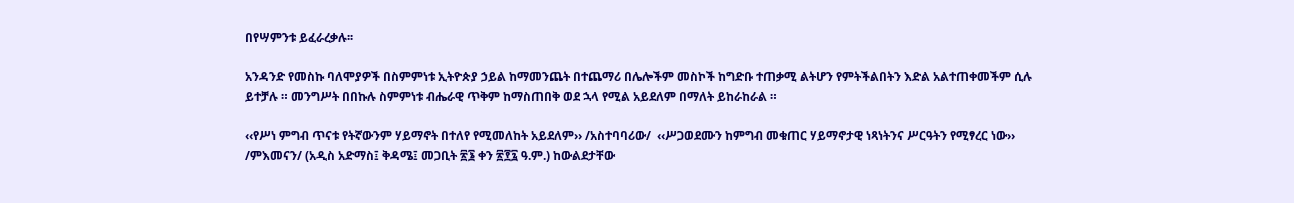በየሣምንቱ ይፈራረቃሉ፡፡

አንዳንድ የመስኩ ባለሞያዎች በስምምነቱ ኢትዮጵያ ኃይል ከማመንጨት በተጨማሪ በሌሎችም መስኮች ከግድቡ ተጠቃሚ ልትሆን የምትችልበትን እድል አልተጠቀመችም ሲሉ ይተቻሉ ። መንግሥት በበኩሉ ስምምነቱ ብሔራዊ ጥቅም ከማስጠበቅ ወደ ኋላ የሚል አይደለም በማለት ይከራከራል ።

‹‹የሥነ ምግብ ጥናቱ የትኛውንም ሃይማኖት በተለየ የሚመለከት አይደለም›› /አስተባባሪው/  ‹‹ሥጋወደሙን ከምግብ መቁጠር ሃይማኖታዊ ነጻነትንና ሥርዓትን የሚፃረር ነው›› /ምእመናን/ (አዲስ አድማስ፤ ቅዳሜ፤ መጋቢት ፳፮ ቀን ፳፻፯ ዓ.ም.) ከውልደታቸው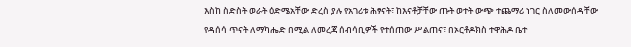እስከ ስድስት ወራት ዕድሜአቸው ድረስ ያሉ የአገሪቱ ሕፃናት፣ ከእናቶቻቸው ጡት ወተት ውጭ ተጨማሪ ነገር ስለመውሰዳቸው የዳሰሳ ጥናት ለማካሔድ በሚል ለመረጃ ሰብሳቢዎች የተሰጠው ሥልጠና፣ በኦርቶዶክስ ተዋሕዶ ቤተ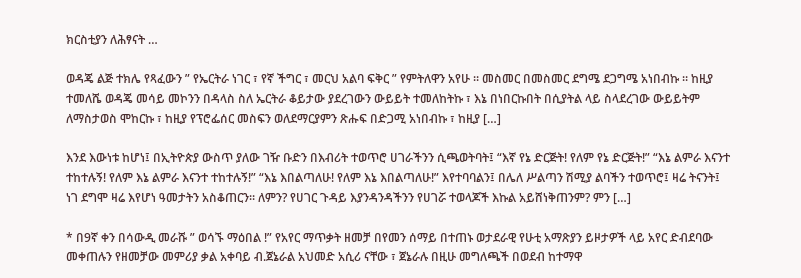ክርስቲያን ለሕፃናት …

ወዳጄ ልጅ ተክሌ የጻፈውን ” የኤርትራ ነገር ፣ የኛ ችግር ፣ መርህ አልባ ፍቅር ” የምትለዋን አየሁ ። መስመር በመስመር ደግሜ ደጋግሜ አነበብኩ ። ከዚያ ተመለሼ ወዳጄ መሳይ መኮንን በዳላስ ስለ ኤርትራ ቆይታው ያደረገውን ውይይት ተመለከትኩ ፣ እኔ በነበርኩበት በሲያትል ላይ ስላደረገው ውይይትም ለማስታወስ ሞከርኩ ፣ ከዚያ የፕሮፌሰር መስፍን ወለደማርያምን ጽሑፍ በድጋሚ አነበብኩ ፣ ከዚያ […]

እንደ እውነቱ ከሆነ፤ በኢትዮጵያ ውስጥ ያለው ገዥ ቡድን በእብሪት ተወጥሮ ሀገራችንን ሲጫወትባት፤ “እኛ የኔ ድርጅት! የለም የኔ ድርጅት!” “እኔ ልምራ እናንተ ተከተሉኝ! የለም እኔ ልምራ እናንተ ተከተሉኝ!” “እኔ እበልጣለሁ! የለም እኔ እበልጣለሁ!” እየተባባልን፤ በሌለ ሥልጣን ሽሚያ ልባችን ተወጥሮ፤ ዛሬ ትናንት፤ ነገ ደግሞ ዛሬ እየሆነ ዓመታትን አስቆጠርን። ለምን? የሀገር ጉዳይ እያንዳንዳችንን የሀገሯ ተወላጆች እኩል አይሸነቅጠንም? ምን […]

* በ9ኛ ቀን በሳውዲ መራሹ ” ወሳኙ ማዕበል !” የአየር ማጥቃት ዘመቻ በየመን ሰማይ በተጠኑ ወታደራዊ የሁቲ አማጽያን ይዞታዎች ላይ አየር ድብደባው መቀጠሉን የዘመቻው መምሪያ ቃል አቀባይ ብ.ጀኔራል አህመድ አሲሪ ናቸው ፣ ጀኔራሉ በዚሁ መግለጫች በወደብ ከተማዋ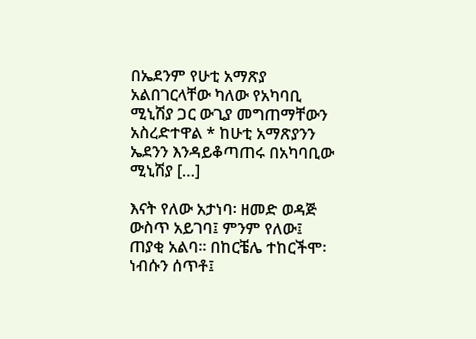በኤደንም የሁቲ አማጽያ አልበገርላቸው ካለው የአካባቢ ሚኒሽያ ጋር ውጊያ መግጠማቸውን አስረድተዋል * ከሁቲ አማጽያንን ኤደንን እንዳይቆጣጠሩ በአካባቢው ሚኒሽያ […]

እናት የለው አታነባ፡ ዘመድ ወዳጅ ውስጥ አይገባ፤ ምንም የለው፤ ጠያቂ አልባ፡፡ በከርቼሌ ተከርችሞ፡ ነብሱን ሰጥቶ፤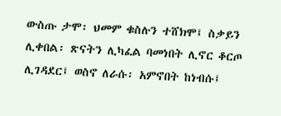ውስጡ ታሞ፡ ህመም ቁስሉን ተሸክሞ፤ ስቃይን ሊቀበል፡ ጽናትን ሊካፈል ባመነበት ሊኖር ቆርጦ ሊገዳደር፤ ወስኖ ለራሱ፡ አምኖበት ከነብሱ፤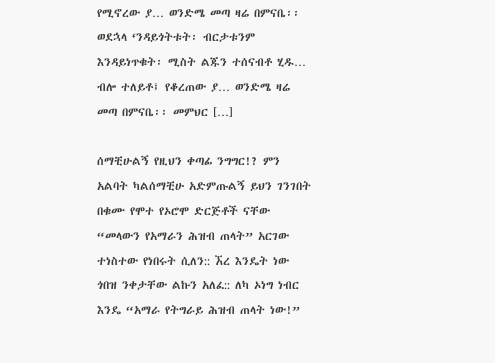የሚኖረው ያ… ወንድሜ መጣ ዛሬ በምናቤ፡፡ ወደኋላ ‘ንዳይጎትቱት፡ ብርታቱንም እንዳይነጥቁት፡ ሚስት ልጁን ተሰናብቶ ሂዱ… ብሎ ተለይቶ፤ የቆረጠው ያ… ወንድሜ ዛሬ መጣ በምናቤ፡፡ መምህር […]

ሰማቺሁልኝ የዚህን ቀጣፊ ንግግር!? ምን አልባት ካልሰማቺሁ አድምጡልኝ ይህን ገንገበት በቁሙ የሞተ የኦሮሞ ድርጅቶች ናቸው “መላውን የአማራን ሕዝብ ጠላት” አርገው ተነስተው የነበሩት ሲለን:: ኧረ እንዴት ነው ጎበዝ ንቀታቸው ልኩን አለፈ:: ለካ ኦነግ ነብር እንዴ “አማራ የትግራይ ሕዝብ ጠላት ነው!”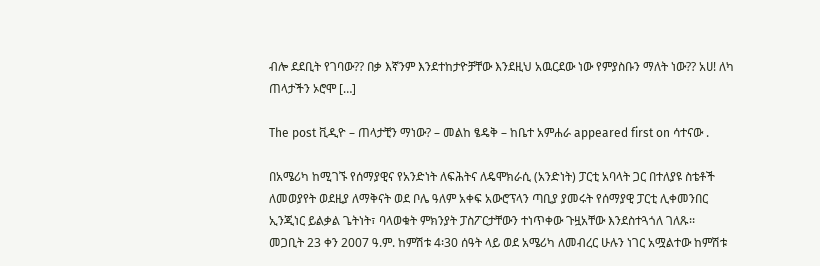ብሎ ደደቢት የገባው?? በቃ እኛንም እንደተከታዮቻቸው እንደዚህ አዉርደው ነው የምያስቡን ማለት ነው?? አሀ! ለካ ጠላታችን ኦሮሞ […]

The post ቪዲዮ – ጠላታቺን ማነው? – መልከ ፄዴቅ – ከቤተ አምሐራ appeared first on ሳተናው .

በአሜሪካ ከሚገኙ የሰማያዊና የአንድነት ለፍሕትና ለዴሞክራሲ (አንድነት) ፓርቲ አባላት ጋር በተለያዩ ስቴቶች ለመወያየት ወደዚያ ለማቅናት ወደ ቦሌ ዓለም አቀፍ አውሮፕላን ጣቢያ ያመሩት የሰማያዊ ፓርቲ ሊቀመንበር ኢንጂነር ይልቃል ጌትነት፣ ባላወቁት ምክንያት ፓስፖርታቸውን ተነጥቀው ጉዟአቸው እንደስተጓጎለ ገለጹ፡፡  መጋቢት 23 ቀን 2007 ዓ.ም. ከምሽቱ 4፡30 ሰዓት ላይ ወደ አሜሪካ ለመብረር ሁሉን ነገር አሟልተው ከምሽቱ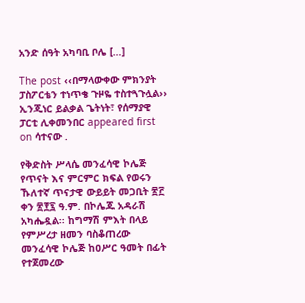አንድ ሰዓት አካባቢ ቦሌ […]

The post ‹‹በማላውቀው ምክንያት ፓስፖርቴን ተነጥቄ ጉዞዬ ተስተጓጉሏል›› ኢንጂነር ይልቃል ጌትነት፣ የሰማያዊ ፓርቲ ሊቀመንበር appeared first on ሳተናው .

የቅድስት ሥላሴ መንፈሳዊ ኮሌጅ የጥናት እና ምርምር ክፍል የወሩን ኹለተኛ ጥናታዊ ውይይት መጋቢት ፳፫ ቀን ፳፻፯ ዓ.ም. በኮሌጁ አዳራሽ አካሔዷል፡፡ ከግማሽ ምእት በላይ የምሥረታ ዘመን ባስቆጠረው መንፈሳዊ ኮሌጅ ከዐሥር ዓመት በፊት የተጀመረው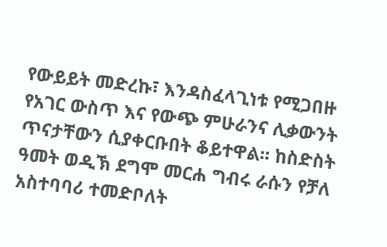የውይይት መድረኩ፣ እንዳስፈላጊነቱ የሚጋበዙ የአገር ውስጥ እና የውጭ ምሁራንና ሊቃውንት ጥናታቸውን ሲያቀርቡበት ቆይተዋል፡፡ ከስድስት ዓመት ወዲኽ ደግሞ መርሐ ግብሩ ራሱን የቻለ አስተባባሪ ተመድቦለት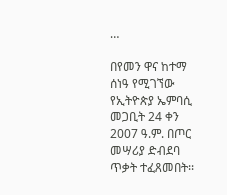…

በየመን ዋና ከተማ ሰነዓ የሚገኘው የኢትዮጵያ ኤምባሲ መጋቢት 24 ቀን 2007 ዓ.ም. በጦር መሣሪያ ድብደባ ጥቃት ተፈጸመበት፡፡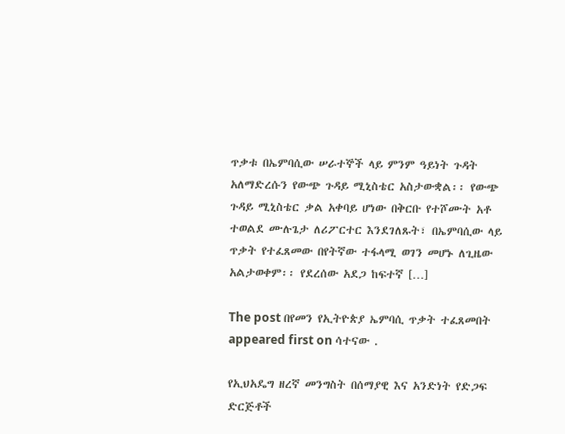ጥቃቱ በኤምባሲው ሠራተኞች ላይ ምንም ዓይነት ጉዳት አለማድረሱን የውጭ ጉዳይ ሚኒስቴር አስታውቋል፡፡ የውጭ ጉዳይ ሚኒስቴር ቃል አቀባይ ሆነው በቅርቡ የተሾሙት አቶ ተወልደ ሙሉጌታ ለሪፖርተር እንደገለጹት፣ በኤምባሲው ላይ ጥቃት የተፈጸመው በየትኛው ተፋላሚ ወገን መሆኑ ለጊዜው አልታወቀም፡፡ የደረሰው አደጋ ከፍተኛ […]

The post በየመን የኢትዮጵያ ኤምባሲ ጥቃት ተፈጸመበት appeared first on ሳተናው .

የኢህአዴግ ዘረኛ መንግስት በሰማያዊ እና አንድነት የድጋፍ ድርጅቶች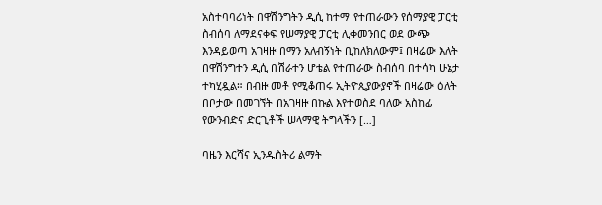አስተባባሪነት በዋሽንግትን ዲሲ ከተማ የተጠራውን የሰማያዊ ፓርቲ ስብሰባ ለማደናቀፍ የሠማያዊ ፓርቲ ሊቀመንበር ወደ ውጭ እንዳይወጣ አገዛዙ በማን አለብኝነት ቢከለክለውም፤ በዛሬው እለት በዋሽንግተን ዲሲ በሽራተን ሆቴል የተጠራው ስብሰባ በተሳካ ሁኔታ ተካሂዷል። በብዙ መቶ የሚቆጠሩ ኢትዮጲያውያኖች በዛሬው ዕለት በቦታው በመገኘት በአገዛዙ በኩል እየተወስደ ባለው አስከፊ የውንብድና ድርጊቶች ሠላማዊ ትግላችን […]

ባዜን እርሻና ኢንዱስትሪ ልማት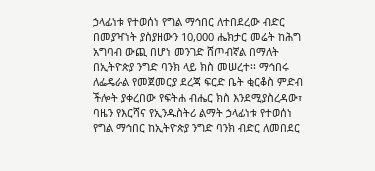ኃላፊነቱ የተወሰነ የግል ማኅበር ለተበደረው ብድር በመያዣነት ያስያዘውን 10,000 ሔክታር መሬት ከሕግ አግባብ ውጪ በሆነ መንገድ ሸጦብኛል በማለት በኢትዮጵያ ንግድ ባንክ ላይ ክስ መሠረተ፡፡ ማኅበሩ ለፌዴራል የመጀመርያ ደረጃ ፍርድ ቤት ቂርቆስ ምድብ ችሎት ያቀረበው የፍትሐ ብሔር ክስ እንደሚያስረዳው፣ ባዜን የእርሻና የኢንዱስትሪ ልማት ኃላፊነቱ የተወሰነ የግል ማኅበር ከኢትዮጵያ ንግድ ባንክ ብድር ለመበደር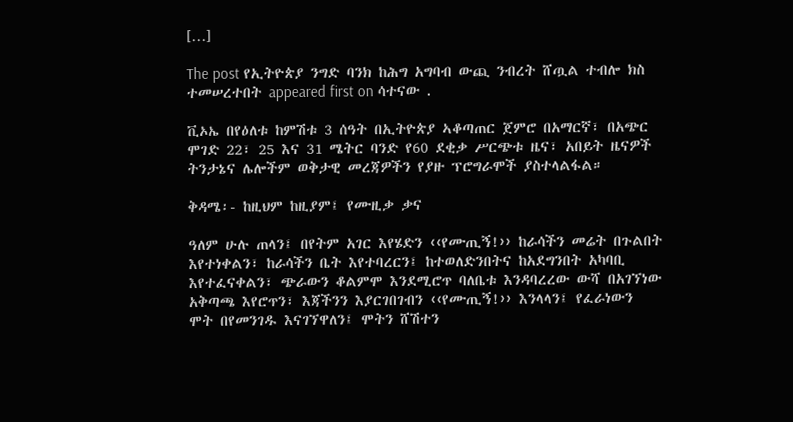[…]

The post የኢትዮጵያ ንግድ ባንክ ከሕግ አግባብ ውጪ ንብረት ሸጧል ተብሎ ክስ ተመሠረተበት appeared first on ሳተናው .

ቪኦኤ በየዕለቱ ከምሽቱ 3 ሰዓት በኢትዮጵያ ኣቆጣጠር ጀምሮ በአማርኛ፣ በአጭር ሞገድ 22፣ 25 እና 31 ሜትር ባንድ የ60 ደቂቃ ሥርጭቱ ዜና፣ አበይት ዜናዎች ትንታኔና ሌሎችም ወቅታዊ መረጃዎችን የያዙ ፕሮግራሞች ያስተላልፋል።

ቅዳሜ፡- ከዚህም ከዚያም፤ የሙዚቃ ቃና

ዓለም ሁሉ ጠላን፤ በየትም አገር እየሄድን ‹‹የሙጢኝ!›› ከራሳችን መሬት በጉልበት እየተነቀልን፣ ከራሳችን ቤት እየተባረርን፤ ከተወለድንበትና ከአደግንበት አካባቢ እየተፈናቀልን፣ ጭራውን ቆልምሞ እንደሚሮጥ ባለቤቱ እንዳባረረው ውሻ በአገኘነው አቅጣጫ እየሮጥን፣ እጃችንን እያርገበገብን ‹‹የሙጢኝ!›› እንላላን፤ የፈራነውን ሞት በየመንገዱ እናገኘዋለን፤ ሞትን ሸሽተን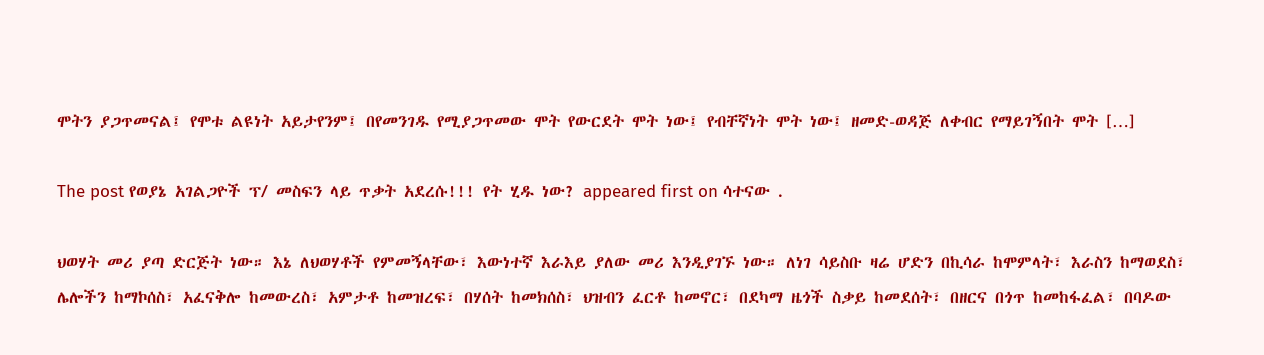ሞትን ያጋጥመናል፤ የሞቱ ልዩነት አይታየንም፤ በየመንገዱ የሚያጋጥመው ሞት የውርደት ሞት ነው፤ የብቸኛነት ሞት ነው፤ ዘመድ-ወዳጅ ለቀብር የማይገኝበት ሞት […]

The post የወያኔ አገልጋዮች ፕ/ መስፍን ላይ ጥቃት አደረሱ!!! የት ሂዱ ነው? appeared first on ሳተናው .

ህወሃት መሪ ያጣ ድርጅት ነው። እኔ ለህወሃቶች የምመኝላቸው፣ እውነተኛ እራእይ ያለው መሪ እንዲያገኙ ነው። ለነገ ሳይስቡ ዛሬ ሆድን በኪሳራ ከሞምላት፣ እራስን ከማወደስ፣ ሌሎችን ከማኮሰስ፣ አፈናቅሎ ከመውረስ፣ አምታቶ ከመዝረፍ፣ በሃሰት ከመክሰስ፣ ህዝብን ፈርቶ ከመኖር፣ በደካማ ዜጎች ስቃይ ከመደሰት፣ በዘርና በጎጥ ከመከፋፈል፣ በባዶው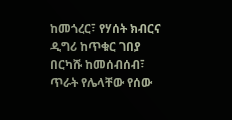ከመጎረር፣ የሃሰት ክብርና ዲግሪ ከጥቁር ገበያ በርካሹ ከመሰብሰብ፣ ጥራት የሌላቸው የሰው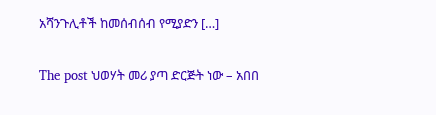አሻንጉሊቶች ከመሰብሰብ የሚያድን […]

The post ህወሃት መሪ ያጣ ድርጅት ነው – አበበ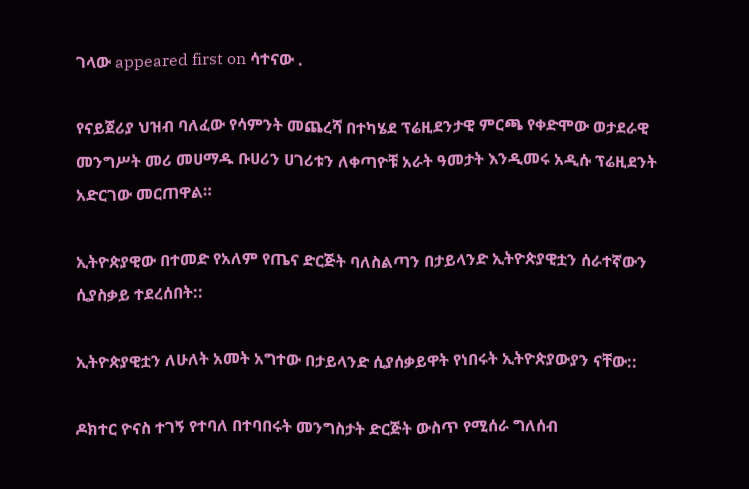ገላው appeared first on ሳተናው .

የናይጀሪያ ህዝብ ባለፈው የሳምንት መጨረሻ በተካሄደ ፕሬዚደንታዊ ምርጫ የቀድሞው ወታደራዊ መንግሥት መሪ መሀማዱ ቡሀሪን ሀገሪቱን ለቀጣዮቹ አራት ዓመታት እንዲመሩ አዲሱ ፕሬዚደንት አድርገው መርጠዋል።

ኢትዮጵያዊው በተመድ የአለም የጤና ድርጅት ባለስልጣን በታይላንድ ኢትዮጵያዊቷን ሰራተኛውን ሲያስቃይ ተደረሰበት::

ኢትዮጵያዊቷን ለሁለት አመት አግተው በታይላንድ ሲያሰቃይዋት የነበሩት ኢትዮጵያውያን ናቸው::

ዶክተር ዮናስ ተገኝ የተባለ በተባበሩት መንግስታት ድርጅት ውስጥ የሚሰራ ግለሰብ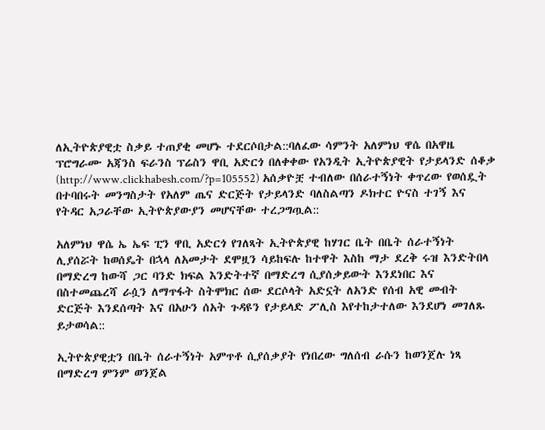ለኢትዮጵያዊቷ ስቃይ ተጠያቂ መሆኑ ተደርሶበታል::ባለፈው ሳምንት አለምነህ ዋሴ በአዋዜ ፕሮግራሙ አጃንስ ፍራንስ ፕሬስን ዋቢ አድርጎ በለቀቀው የአንዲት ኢትዮጵያዊት የታይላንድ ሰቆቃ (http://www.clickhabesh.com/?p=105552) አሰቃዮቿ ተብለው በሰራተኝነት ቀጥረው የወሰዷት በተባበሩት መንግስታት የአለም ጤና ድርጅት የታይላንድ ባለስልጣን ዶክተር ዮናስ ተገኝ እና የትዳር አጋራቸው ኢትዮጵያውያን መሆናቸው ተረጋግጧል::

አለምነህ ዋሴ ኤ ኤፍ ፒን ዋቢ አድርጎ የገለጻት ኢትዮጵያዊ ከሃገር ቤት በቤት ሰራተኝነት ሊያሰሯት ከወሰዴት በኋላ ለአመታት ደሞዟን ሳይከፍሉ ከተዋት እስከ ማታ ደረቅ ሩዝ እንድትበላ በማድረግ ከውሻ ጋር ባንድ ክፍል እንድትተኛ በማድረግ ሲያሰቃይውት እንደነበር እና በስተመጨረሻ ራሷን ለማጥፋት ስትሞክር ሰው ደርሶላት አድኗት ለአንድ የሰብ አዊ መብት ድርጅት እንደሰጣት እና በአሁን ሰአት ጉዳዩን የታይላድ ፖሊስ እየተከታተለው እንደሆነ መገለጹ ይታወሳል::

ኢትዮጵያዊቷን በቤት ሰራተኝነት አምጥቶ ሲያሰቃያት የነበረው ግለሰብ ራሱን ከወንጀሉ ነጻ በማድረግ ምንም ወንጀል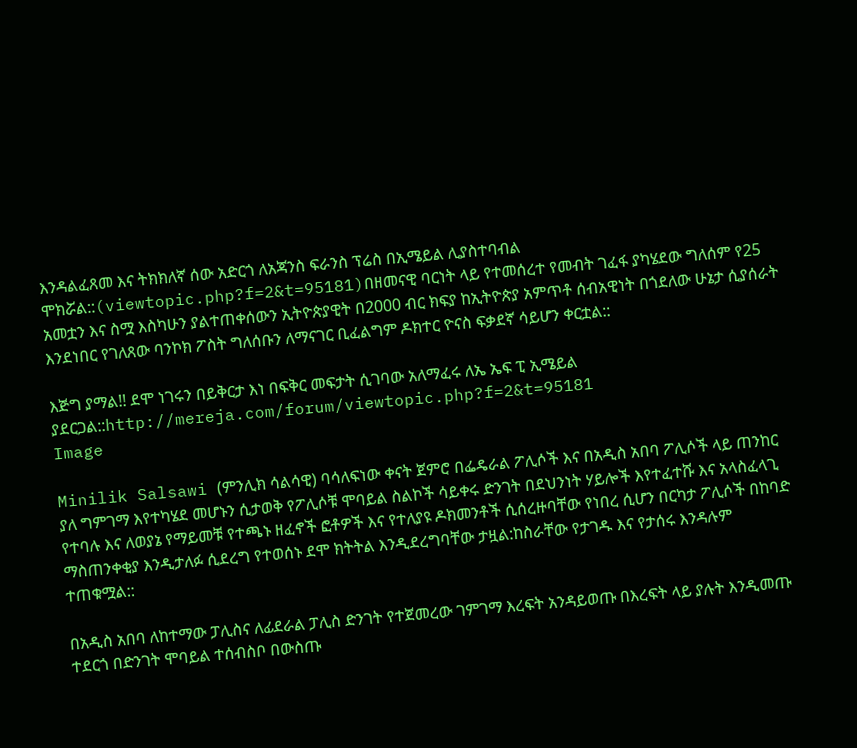እንዳልፈጸመ እና ትክክለኛ ሰው አድርጎ ለአጃንስ ፍራንስ ፕሬስ በኢሜይል ሊያስተባብል ሞክሯል::(viewtopic.php?f=2&t=95181)በዘመናዊ ባርነት ላይ የተመሰረተ የመብት ገፈፋ ያካሄደው ግለሰም የ25 አመቷን እና ስሟ እስካሁን ያልተጠቀሰውን ኢትዮጵያዊት በ2000 ብር ክፍያ ከኢትዮጵያ አምጥቶ ሰብአዊነት በጎደለው ሁኔታ ሲያሰራት እንደነበር የገለጸው ባንኮክ ፖስት ግለሰቡን ለማናገር ቢፈልግም ዶክተር ዮናስ ፍቃደኛ ሳይሆን ቀርቷል::

እጅግ ያማል!! ደሞ ነገሩን በይቅርታ እነ በፍቅር መፍታት ሲገባው አለማፈሩ ለኤ ኤፍ ፒ ኢሜይል ያደርጋል::http://mereja.com/forum/viewtopic.php?f=2&t=95181
Image

Minilik Salsawi (ምንሊክ ሳልሳዊ) ባሳለፍነው ቀናት ጀምሮ በፌዴራል ፖሊሶች እና በአዲስ አበባ ፖሊሶች ላይ ጠንከር ያለ ግምገማ እየተካሄደ መሆኑን ሲታወቅ የፖሊሶቹ ሞባይል ስልኮች ሳይቀሩ ድንገት በደህንነት ሃይሎች እየተፈተሹ እና አላስፈላጊ የተባሉ እና ለወያኔ የማይመቹ የተጫኑ ዘፈኖች ፎቶዎች እና የተለያዩ ዶክመንቶች ሲሰረዙባቸው የነበረ ሲሆን በርካታ ፖሊሶች በከባድ ማስጠንቀቂያ እንዲታለፉ ሲደረግ የተወሰኑ ደሞ ክትትል እንዲደረግባቸው ታዟል:ከስራቸው የታገዱ እና የታሰሩ እንዳሉም ተጠቁሟል::

በአዲስ አበባ ለከተማው ፓሊስና ለፊደራል ፓሊስ ድንገት የተጀመረው ገምገማ እረፍት አንዳይወጡ በእረፍት ላይ ያሉት እንዲመጡ ተደርጎ በድንገት ሞባይል ተሰብስቦ በውስጡ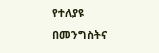የተለያዩ በመንግስትና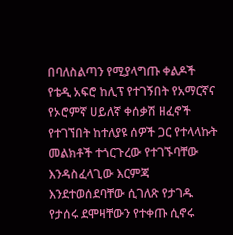በባለስልጣን የሚያላግጡ ቀልዶች የቴዲ አፍሮ ከሊፕ የተገኝበት የአማርኛና የኦሮምኛ ሀይለኛ ቀሰቃሽ ዘፈኖች የተገኘበት ከተለያዩ ሰዎች ጋር የተላላኩት መልክቶች ተጎርጉረው የተገኙባቸው እንዳስፈላጊው እርምጃ እንደተወሰደባቸው ሲገለጽ የታገዱ የታሰሩ ደሞዛቸውን የተቀጡ ሲኖሩ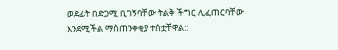ወደፊት በድጋሚ ቢገኝባቸው ትልቅ ችግር ሊፈጠርባቸው እንደሚችል ማስጠንቀቂያ ተሰቷቸዋል::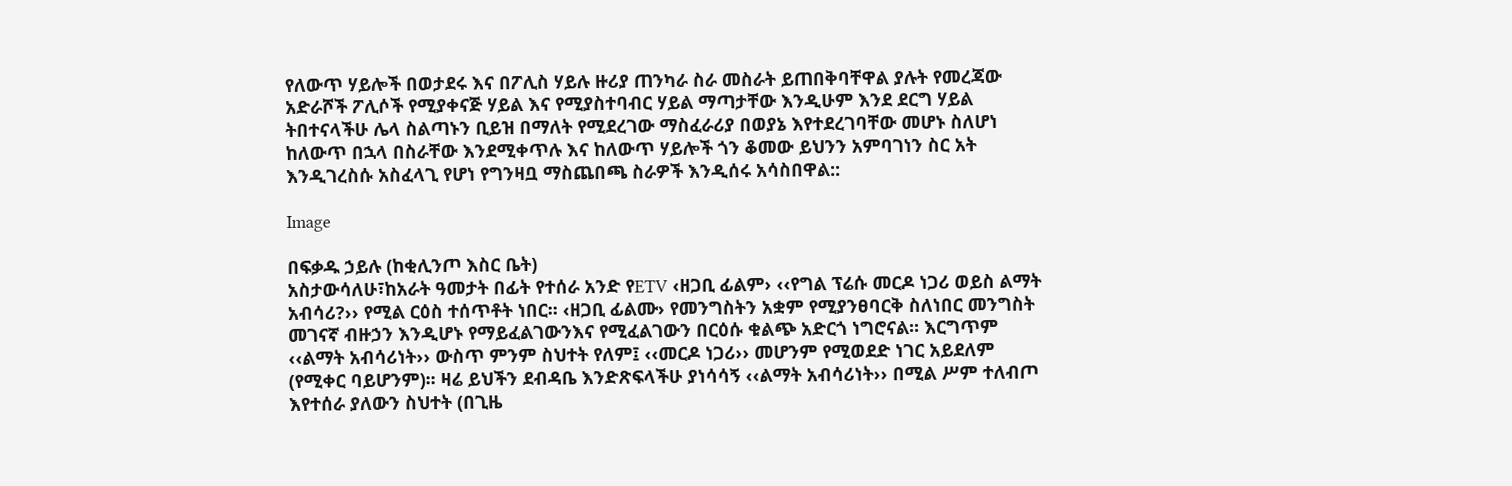የለውጥ ሃይሎች በወታደሩ እና በፖሊስ ሃይሉ ዙሪያ ጠንካራ ስራ መስራት ይጠበቅባቸዋል ያሉት የመረጃው አድራሾች ፖሊሶች የሚያቀናጅ ሃይል እና የሚያስተባብር ሃይል ማጣታቸው እንዲሁም እንደ ደርግ ሃይል ትበተናላችሁ ሌላ ስልጣኑን ቢይዝ በማለት የሚደረገው ማስፈራሪያ በወያኔ እየተደረገባቸው መሆኑ ስለሆነ ከለውጥ በኋላ በስራቸው እንደሚቀጥሉ እና ከለውጥ ሃይሎች ጎን ቆመው ይህንን አምባገነን ስር አት እንዲገረስሱ አስፈላጊ የሆነ የግንዛቧ ማስጨበጫ ስራዎች እንዲሰሩ አሳስበዋል::

Image

በፍቃዱ ኃይሉ (ከቂሊንጦ እስር ቤት)
አስታውሳለሁ፣ከአራት ዓመታት በፊት የተሰራ አንድ የETV ‹ዘጋቢ ፊልም› ‹‹የግል ፕሬሱ መርዶ ነጋሪ ወይስ ልማት አብሳሪ?›› የሚል ርዕስ ተሰጥቶት ነበር፡፡ ‹ዘጋቢ ፊልሙ› የመንግስትን አቋም የሚያንፀባርቅ ስለነበር መንግስት መገናኛ ብዙኃን እንዲሆኑ የማይፈልገውንእና የሚፈልገውን በርዕሱ ቁልጭ አድርጎ ነግሮናል፡፡ እርግጥም ‹‹ልማት አብሳሪነት›› ውስጥ ምንም ስህተት የለም፤ ‹‹መርዶ ነጋሪ›› መሆንም የሚወደድ ነገር አይደለም (የሚቀር ባይሆንም)፡፡ ዛሬ ይህችን ደብዳቤ እንድጽፍላችሁ ያነሳሳኝ ‹‹ልማት አብሳሪነት›› በሚል ሥም ተለብጦ እየተሰራ ያለውን ስህተት (በጊዜ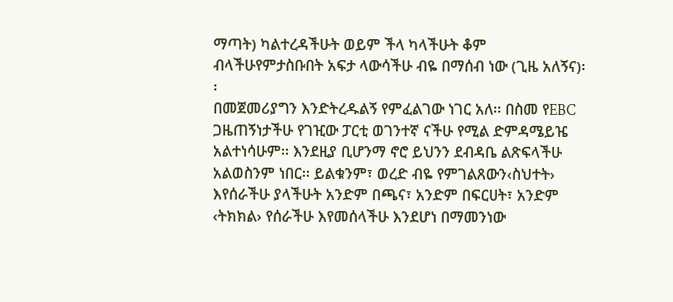ማጣት) ካልተረዳችሁት ወይም ችላ ካላችሁት ቆም ብላችሁየምታስቡበት አፍታ ላውሳችሁ ብዬ በማሰብ ነው (ጊዜ አለኝና)፡፡
በመጀመሪያግን እንድትረዱልኝ የምፈልገው ነገር አለ፡፡ በስመ የEBC ጋዜጠኝነታችሁ የገዢው ፓርቲ ወገንተኛ ናችሁ የሚል ድምዳሜይዤ አልተነሳሁም፡፡ እንደዚያ ቢሆንማ ኖሮ ይህንን ደብዳቤ ልጽፍላችሁ አልወስንም ነበር፡፡ ይልቁንም፣ ወረድ ብዬ የምገልጸውን‹ስህተት› እየሰራችሁ ያላችሁት አንድም በጫና፣ አንድም በፍርሀት፣ አንድም ‹ትክክል› የሰራችሁ እየመሰላችሁ እንደሆነ በማመንነው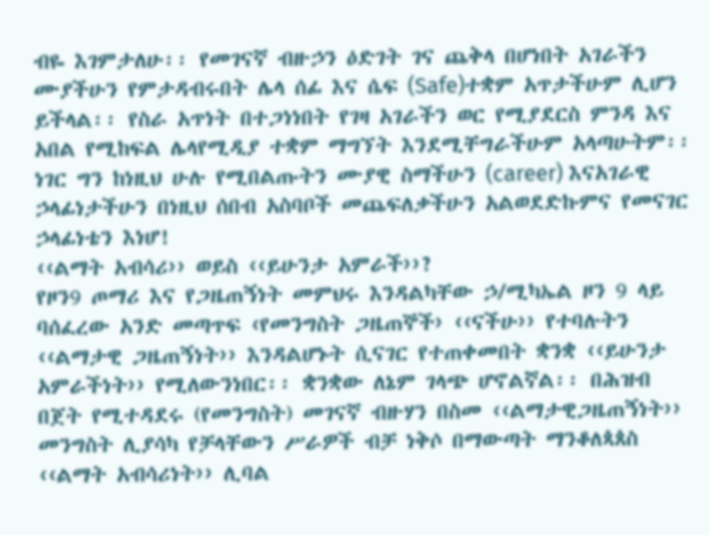ብዬ እገምታለሁ፡፡ የመገናኛ ብዙኃን ዕድገት ገና ጨቅላ በሆነበት አገራችን ሙያችሁን የምታዳብሩበት ሌላ ሰፊ እና ሴፍ (Safe)ተቋም አጥታችሁም ሊሆን ይችላል፡፡ የስራ አጥነት በተጋነነበት የገዛ አገራችን ወር የሚያደርስ ምንዳ እና አበል የሚከፍል ሌላየሚዲያ ተቋም ማግኘት እንደሚቸግራችሁም አላጣሁትም፡፡ ነገር ግን ከነዚህ ሁሉ የሚበልጡትን ሙያዊ ስማችሁን (career) እናአገራዊ ኃላፊነታችሁን በነዚህ ሰበብ አስባቦች መጨፍለቃችሁን አልወደድኩምና የመናገር ኃላፊነቴን እነሆ!
‹‹ልማት አብሳሪ›› ወይስ ‹‹ይሁንታ አምራች››?
የዞን9 ጦማሪ እና የጋዜጠኝነት መምህሩ እንዳልካቸው ኃ/ሚካኤል ዞን 9 ላይ ባሰፈረው አንድ መጣጥፍ ‹የመንግስት ጋዜጠኞች› ‹‹ናችሁ›› የተባሉትን ‹‹ልማታዊ ጋዜጠኝነት›› እንዳልሆኑት ሲናገር የተጠቀመበት ቋንቋ ‹‹ይሁንታ አምራችነት›› የሚለውንነበር፡፡ ቋንቋው ለኔም ገላጭ ሆኖልኛል፡፡ በሕዝብ በጀት የሚተዳደሩ (የመንግስት) መገናኛ ብዙሃን በስመ ‹‹ልማታዊጋዜጠኝነት›› መንግስት ሊያሳካ የቻላቸውን ሥራዎች ብቻ ነቅሶ በማውጣት ማንቆለጳጰስ ‹‹ልማት አብሳሪነት›› ሊባል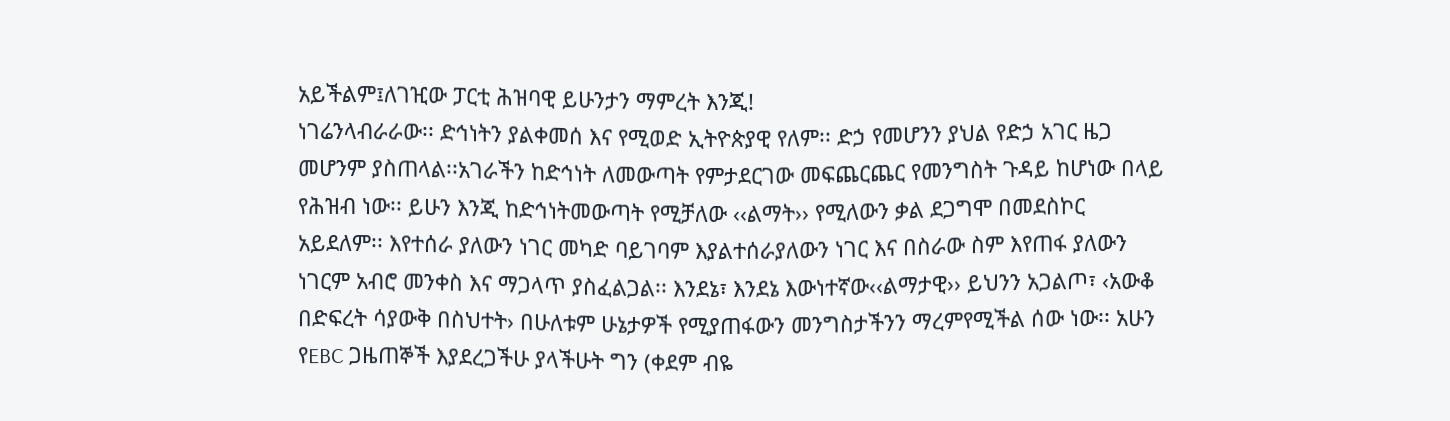አይችልም፤ለገዢው ፓርቲ ሕዝባዊ ይሁንታን ማምረት እንጂ!
ነገሬንላብራራው፡፡ ድኅነትን ያልቀመሰ እና የሚወድ ኢትዮጵያዊ የለም፡፡ ድኃ የመሆንን ያህል የድኃ አገር ዜጋ መሆንም ያስጠላል፡፡አገራችን ከድኅነት ለመውጣት የምታደርገው መፍጨርጨር የመንግስት ጉዳይ ከሆነው በላይ የሕዝብ ነው፡፡ ይሁን እንጂ ከድኅነትመውጣት የሚቻለው ‹‹ልማት›› የሚለውን ቃል ደጋግሞ በመደስኮር አይደለም፡፡ እየተሰራ ያለውን ነገር መካድ ባይገባም እያልተሰራያለውን ነገር እና በስራው ስም እየጠፋ ያለውን ነገርም አብሮ መንቀስ እና ማጋላጥ ያስፈልጋል፡፡ እንደኔ፣ እንደኔ እውነተኛው‹‹ልማታዊ›› ይህንን አጋልጦ፣ ‹አውቆ በድፍረት ሳያውቅ በስህተት› በሁለቱም ሁኔታዎች የሚያጠፋውን መንግስታችንን ማረምየሚችል ሰው ነው፡፡ አሁን የEBC ጋዜጠኞች እያደረጋችሁ ያላችሁት ግን (ቀደም ብዬ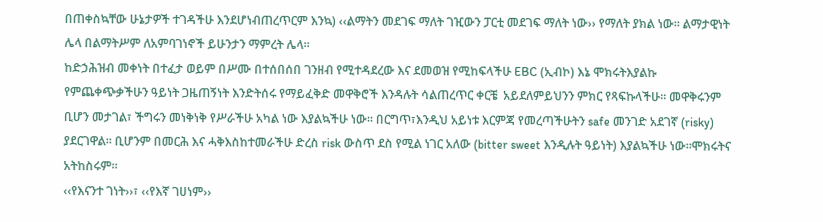በጠቀስኳቸው ሁኔታዎች ተገዳችሁ እንደሆነብጠረጥርም እንኳ) ‹‹ልማትን መደገፍ ማለት ገዢውን ፓርቲ መደገፍ ማለት ነው›› የማለት ያክል ነው፡፡ ልማታዊነት ሌላ በልማትሥም ለአምባገነኖች ይሁንታን ማምረት ሌላ፡፡
ከድኃሕዝብ መቀነት በተፈታ ወይም በሥሙ በተሰበሰበ ገንዘብ የሚተዳደረው እና ደመወዝ የሚከፍላችሁ EBC (ኢብኮ) እኔ ሞክሩትእያልኩ የምጨቀጭቃችሁን ዓይነት ጋዜጠኝነት እንድትሰሩ የማይፈቅድ መዋቅሮች እንዳሉት ሳልጠረጥር ቀርቼ  አይደለምይህንን ምክር የጻፍኩላችሁ፡፡ መዋቅሩንም ቢሆን መታገል፣ ችግሩን መነቅነቅ የሥራችሁ አካል ነው እያልኳችሁ ነው፡፡ በርግጥ፣እንዲህ አይነቱ እርምጃ የመረጣችሁትን safe መንገድ አደገኛ (risky) ያደርገዋል፡፡ ቢሆንም በመርሕ እና ሓቅእስከተመራችሁ ድረስ risk ውስጥ ደስ የሚል ነገር አለው (bitter sweet እንዲሉት ዓይነት) እያልኳችሁ ነው፡፡ሞክሩትና አትከስሩም፡፡
‹‹የእናንተ ገነት››፣ ‹‹የእኛ ገሀነም››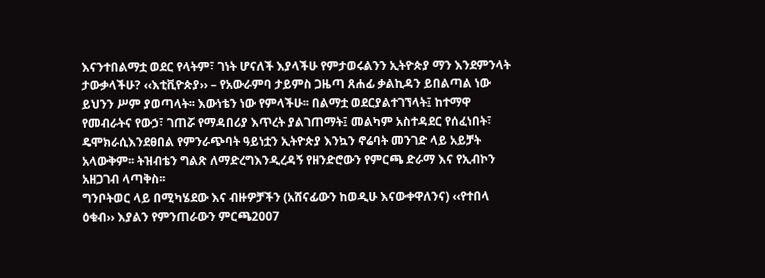እናንተበልማቷ ወደር የላትም፣ ገነት ሆናለች እያላችሁ የምታወሩልንን ኢትዮጵያ ማን እንደምንላት ታውቃላችሁ? ‹‹እቲቪዮጵያ›› – የአውራምባ ታይምስ ጋዜጣ ጸሐፊ ቃልኪዳን ይበልጣል ነው ይህንን ሥም ያወጣላት፡፡ እውነቴን ነው የምላችሁ፡፡ በልማቷ ወደርያልተገኘላት፤ ከተማዋ የመብራትና የውኃ፣ ገጠሯ የማዳበሪያ እጥረት ያልገጠማት፤ መልካም አስተዳደር የሰፈነበት፣ ዴሞክራሲእንደፀበል የምንራጭባት ዓይነቷን ኢትዮጵያ እንኳን ኖሬባት መንገድ ላይ አይቻት አላውቅም፡፡ ትዝብቴን ግልጽ ለማድረግእንዲረዳኝ የዘንድሮውን የምርጫ ድራማ እና የኢብኮን አዘጋገብ ላጣቅስ፡፡
ግንቦትወር ላይ በሚካሄደው እና ብዙዎቻችን (አሸናፊውን ከወዲሁ እናውቀዋለንና) ‹‹የተበላ ዕቁብ›› እያልን የምንጠራውን ምርጫ2007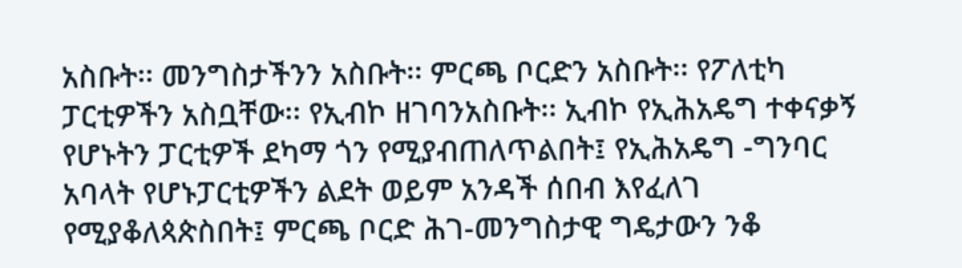አስቡት፡፡ መንግስታችንን አስቡት፡፡ ምርጫ ቦርድን አስቡት፡፡ የፖለቲካ ፓርቲዎችን አስቧቸው፡፡ የኢብኮ ዘገባንአስቡት፡፡ ኢብኮ የኢሕአዴግ ተቀናቃኝ የሆኑትን ፓርቲዎች ደካማ ጎን የሚያብጠለጥልበት፤ የኢሕአዴግ -ግንባር አባላት የሆኑፓርቲዎችን ልደት ወይም አንዳች ሰበብ እየፈለገ የሚያቆለጳጵስበት፤ ምርጫ ቦርድ ሕገ-መንግስታዊ ግዴታውን ንቆ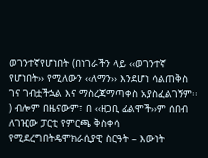ወገንተኛየሆነበት (በነገራችን ላይ ‹‹ወገንተኛ የሆነበት›› የሚለውን ‹‹ለማን›› እንደሆነ ሳልጠቅስ ገና ገብቷችኋል እና ማስረጃማጣቀስ አያስፈልገኝም፡፡) ብሎም በዜናውም፣ በ ‹‹ዘጋቢ ፊልሞች››ም ሰበብ ለገዢው ፓርቲ የምርጫ ቅስቀሳ የሚደረግበትዴሞክራሲያዊ ስርዓት – እውነት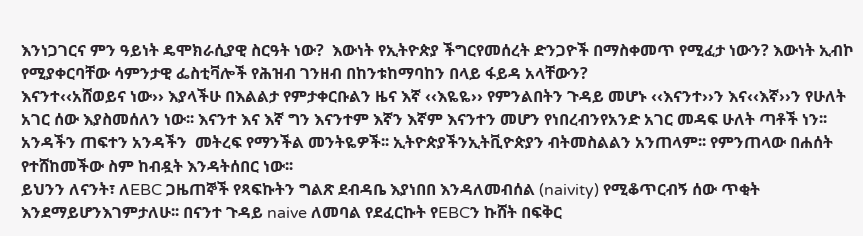እንነጋገርና ምን ዓይነት ዴሞክራሲያዊ ስርዓት ነው?  እውነት የኢትዮጵያ ችግርየመሰረት ድንጋዮች በማስቀመጥ የሚፈታ ነውን? እውነት ኢብኮ የሚያቀርባቸው ሳምንታዊ ፌስቲቫሎች የሕዝብ ገንዘብ በከንቱከማባከን በላይ ፋይዳ አላቸውን?
እናንተ‹‹አሸወይና ነው›› እያላችሁ በእልልታ የምታቀርቡልን ዜና እኛ ‹‹እዬዬ›› የምንልበትን ጉዳይ መሆኑ ‹‹እናንተ››ን እና‹‹እኛ››ን የሁለት አገር ሰው እያስመሰለን ነው፡፡ እናንተ እና እኛ ግን እናንተም እኛን እኛም እናንተን መሆን የነበረብንየአንድ አገር መዳፍ ሁለት ጣቶች ነን፡፡ አንዳችን ጠፍተን አንዳችን  መትረፍ የማንችል መንትዬዎች፡፡ ኢትዮጵያችንኢትቪዮጵያን ብትመስልልን አንጠላም፡፡ የምንጠላው በሐሰት የተሸከመችው ስም ከብዷት እንዳትሰበር ነው፡፡
ይህንን ለናንት፣ ለEBC ጋዜጠኞች የጻፍኩትን ግልጽ ደብዳቤ እያነበበ እንዳለመብሰል (naivity) የሚቆጥርብኝ ሰው ጥቂት እንደማይሆንእገምታለሁ፡፡ በናንተ ጉዳይ naive ለመባል የደፈርኩት የEBCን ኩሸት በፍቅር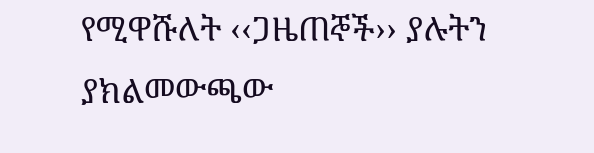የሚዋሹለት ‹‹ጋዜጠኞች›› ያሉትን ያክልመውጫው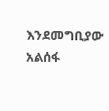እንደመግቢያው አልሰፋ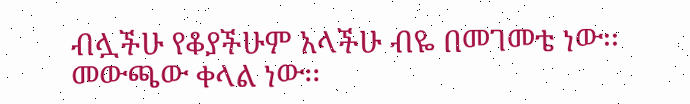ብሏችሁ የቆያችሁም አላችሁ ብዬ በመገመቴ ነው፡፡ መውጫው ቀላል ነው፡፡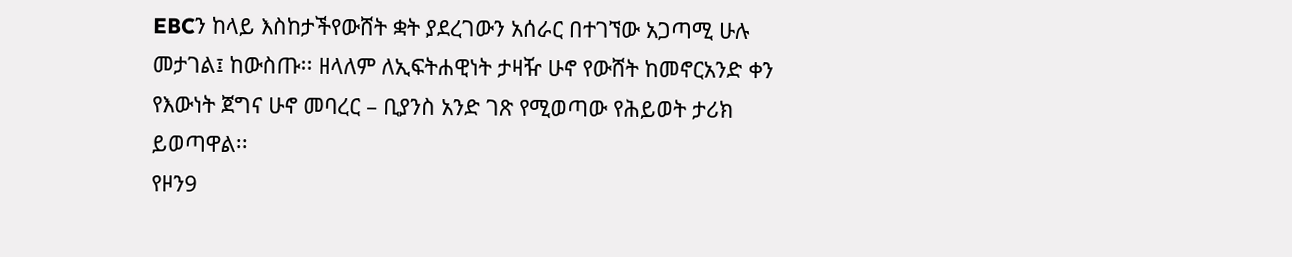EBCን ከላይ እስከታችየውሸት ቋት ያደረገውን አሰራር በተገኘው አጋጣሚ ሁሉ መታገል፤ ከውስጡ፡፡ ዘላለም ለኢፍትሐዊነት ታዛዥ ሁኖ የውሸት ከመኖርአንድ ቀን የእውነት ጀግና ሁኖ መባረር – ቢያንስ አንድ ገጽ የሚወጣው የሕይወት ታሪክ ይወጣዋል፡፡
የዞን9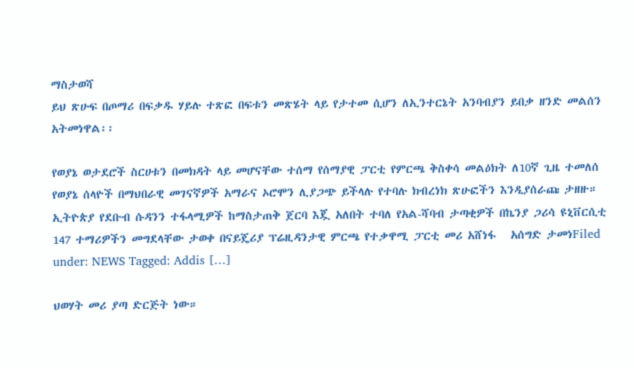ማስታወሻ
ይህ ጽሁፍ በጦማሪ በፍቃዱ ሃይሉ ተጽፎ በፍቱን መጽሄት ላይ የታተመ ሲሆን ለኢንተርኔት አንባብያን ይበቃ ዘንድ መልሰን አትመነዋል፡፡

የወያኔ ወታደሮች ስርሀቱን በመክዳት ላይ መሆናቸው ተሰማ የሰማያዊ ፓርቲ የምርጫ ቅስቀሳ መልዕክት ለ10ኛ ጊዜ ተመለሰ የወያኔ ሰላዮች በማህበራዊ መገናኛዎች አማራና ኦሮሞን ሊያጋጭ ይችላሉ የተባሉ ክብረነክ ጽሁፎችን እንዲያሰራጩ ታዘዙ። ኢትዮጵያ የደቡብ ሱዳንን ተፋላሚዎች ከማስታጠቅ ጀርባ እጇ አለበት ተባለ የአል-ሻባብ ታጣቂዎች በኬንያ ጋሪሳ ዩኒቨርሲቲ 147 ተማሪዎችን መግደላቸው ታወቀ በናይጄሪያ ፕሬዚዳንታዊ ምርጫ የተቃዋሚ ፓርቲ መሪ አሸነፋ   አሰግድ ታመነFiled under: NEWS Tagged: Addis […]

ህወሃት መሪ ያጣ ድርጅት ነው።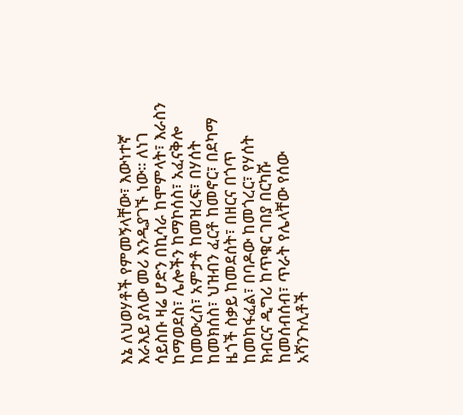እኔ ለህወሃቶች የምመኝላቸው፣ እውነተኛ እራእይ ያለው መሪ እንዲያገኙ ነው። ለነገ ሳይስቡ ዛሬ ሆድን በኪሳራ ከሞምላት፣ እራስን ከማወደስ፣ ሌሎችን ከማኮሰስ፣ አፈናቅሎ ከመውረስ፣ አምታቶ ከመዝረፍ፣ በሃሰት ከመክሰስ፣ ህዝብን ፈርቶ ከመኖር፣ በደካማ ዜጎች ስቃይ ከመደሰት፣ በዘርና በጎጥ ከመከፋፈል፣ በባዶው ከመጎረር፣ የሃሰት ክብርና ዲግሪ ከጥቁር ገበያ በርካሹ ከመሰብሰብ፣ ጥራት የሌላቸው የሰው አሻንጉሊቶች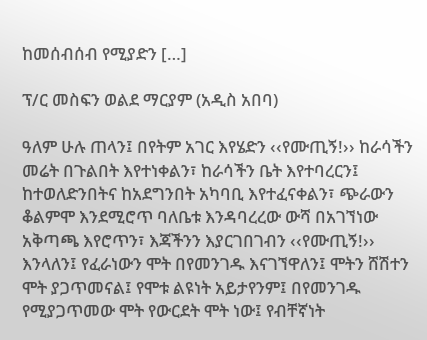ከመሰብሰብ የሚያድን […]

ፕ/ር መስፍን ወልደ ማርያም (አዲስ አበባ)

ዓለም ሁሉ ጠላን፤ በየትም አገር እየሄድን ‹‹የሙጢኝ!›› ከራሳችን መሬት በጉልበት እየተነቀልን፣ ከራሳችን ቤት እየተባረርን፤ ከተወለድንበትና ከአደግንበት አካባቢ እየተፈናቀልን፣ ጭራውን ቆልምሞ እንደሚሮጥ ባለቤቱ እንዳባረረው ውሻ በአገኘነው አቅጣጫ እየሮጥን፣ እጃችንን እያርገበገብን ‹‹የሙጢኝ!›› እንላለን፤ የፈራነውን ሞት በየመንገዱ እናገኘዋለን፤ ሞትን ሸሽተን ሞት ያጋጥመናል፤ የሞቱ ልዩነት አይታየንም፤ በየመንገዱ የሚያጋጥመው ሞት የውርደት ሞት ነው፤ የብቸኛነት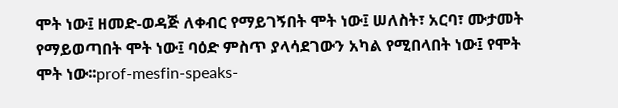ሞት ነው፤ ዘመድ-ወዳጅ ለቀብር የማይገኝበት ሞት ነው፤ ሠለስት፣ አርባ፣ ሙታመት የማይወጣበት ሞት ነው፤ ባዕድ ምስጥ ያላሳደገውን አካል የሚበላበት ነው፤ የሞት ሞት ነው፡፡prof-mesfin-speaks-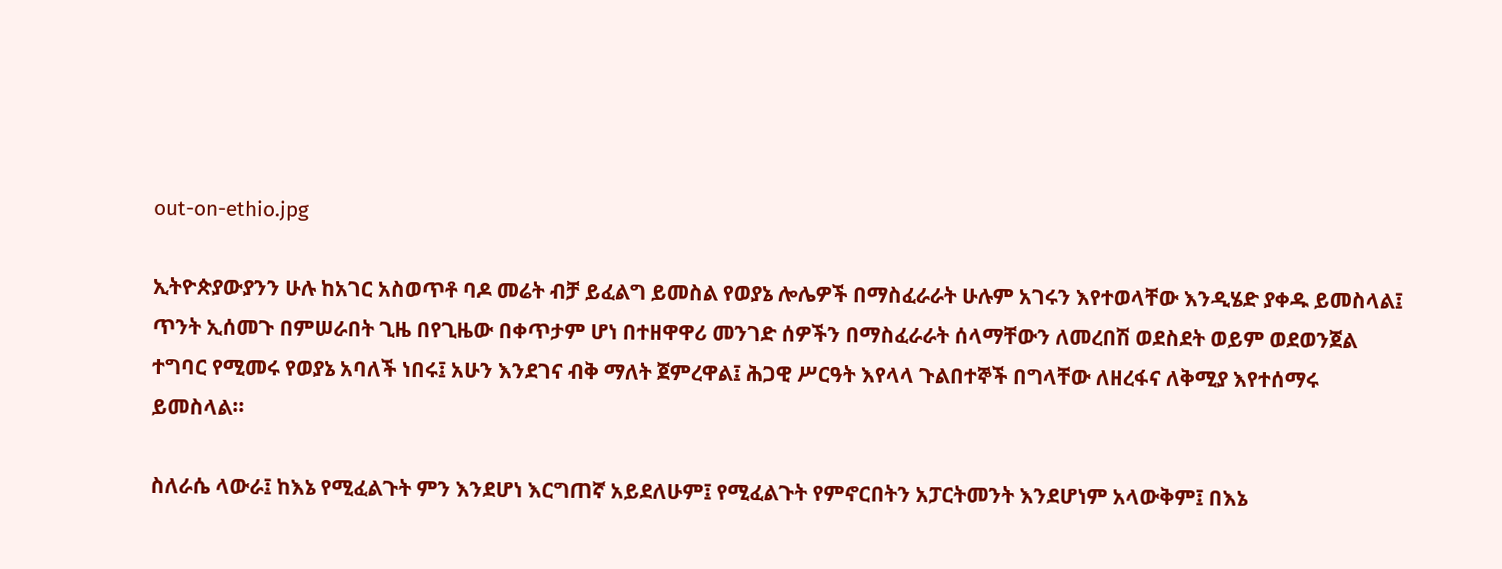out-on-ethio.jpg

ኢትዮጵያውያንን ሁሉ ከአገር አስወጥቶ ባዶ መሬት ብቻ ይፈልግ ይመስል የወያኔ ሎሌዎች በማስፈራራት ሁሉም አገሩን እየተወላቸው እንዲሄድ ያቀዱ ይመስላል፤ ጥንት ኢሰመጉ በምሠራበት ጊዜ በየጊዜው በቀጥታም ሆነ በተዘዋዋሪ መንገድ ሰዎችን በማስፈራራት ሰላማቸውን ለመረበሽ ወደስደት ወይም ወደወንጀል ተግባር የሚመሩ የወያኔ አባለች ነበሩ፤ አሁን እንደገና ብቅ ማለት ጀምረዋል፤ ሕጋዊ ሥርዓት እየላላ ጉልበተኞች በግላቸው ለዘረፋና ለቅሚያ እየተሰማሩ ይመስላል፡፡

ስለራሴ ላውራ፤ ከእኔ የሚፈልጉት ምን እንደሆነ እርግጠኛ አይደለሁም፤ የሚፈልጉት የምኖርበትን አፓርትመንት እንደሆነም አላውቅም፤ በእኔ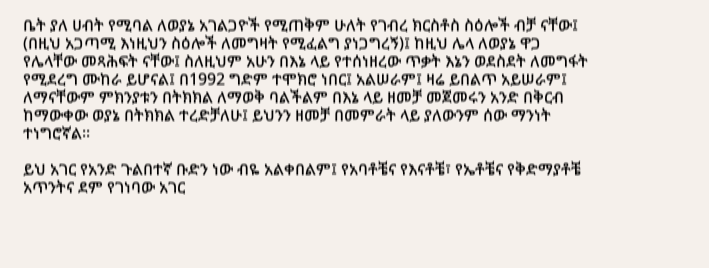ቤት ያለ ሀብት የሚባል ለወያኔ አገልጋዮች የሚጠቅም ሁለት የገብረ ክርስቶስ ስዕሎች ብቻ ናቸው፤ (በዚህ አጋጣሚ እነዚህን ስዕሎች ለመግዛት የሚፈልግ ያነጋግረኝ)፤ ከዚህ ሌላ ለወያኔ ዋጋ የሌላቸው መጻሕፍት ናቸው፤ ስለዚህም አሁን በእኔ ላይ የተሰነዘረው ጥቃት እኔን ወደስደት ለመግፋት የሚደረግ ሙከራ ይሆናል፤ በ1992 ግድም ተሞክሮ ነበር፤ አልሠራም፤ ዛሬ ይበልጥ አይሠራም፤ ለማናቸውም ምክንያቱን በትክክል ለማወቅ ባልችልም በእኔ ላይ ዘመቻ መጀመሩን አንድ በቅርብ ከማውቀው ወያኔ በትክክል ተረድቻለሁ፤ ይህንን ዘመቻ በመምራት ላይ ያለውንም ሰው ማንነት ተነግሮኛል፡፡

ይህ አገር የአንድ ጉልበተኛ ቡድን ነው ብዬ አልቀበልም፤ የአባቶቼና የእናቶቼ፣ የኤቶቼና የቅድማያቶቼ አጥንትና ደም የገነባው አገር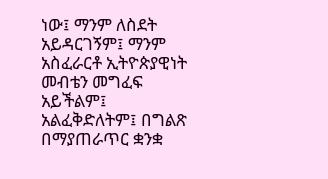ነው፤ ማንም ለስደት አይዳርገኝም፤ ማንም አስፈራርቶ ኢትዮጵያዊነት መብቴን መግፈፍ አይችልም፤ አልፈቅድለትም፤ በግልጽ በማያጠራጥር ቋንቋ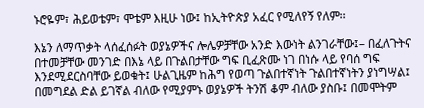ኑሮዬም፣ ሕይወቴም፣ ሞቴም እዚሁ ነው፤ ከኢትዮጵያ አፈር የሚለየኝ የለም፡፡

እኔን ለማጥቃት ላሰፈሰፉት ወያኔዎችና ሎሌዎቻቸው አንድ እውነት ልንገራቸው፤– በፈለጉትና በተመቻቸው መንገድ በእኔ ላይ በጉልበታቸው ግፍ ቢፈጽሙ ነገ በነሱ ላይ የባሰ ግፍ እንደሚደርስባቸው ይወቁት፤ ሁልጊዜም ከሕግ የወጣ ጉልበተኛነት ጉልበተኛነትን ያነግሣል፤ በመግደል ድል ይገኛል ብለው የሚያምኑ ወያኔዎች ትንሽ ቆም ብለው ያስቡ፤ በመሞትም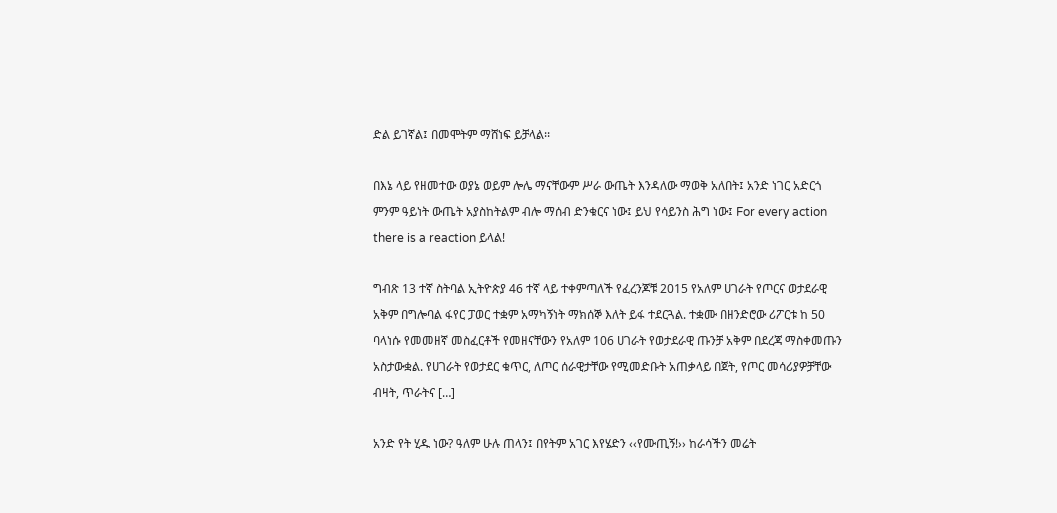ድል ይገኛል፤ በመሞትም ማሸነፍ ይቻላል፡፡

በእኔ ላይ የዘመተው ወያኔ ወይም ሎሌ ማናቸውም ሥራ ውጤት እንዳለው ማወቅ አለበት፤ አንድ ነገር አድርጎ ምንም ዓይነት ውጤት አያስከትልም ብሎ ማሰብ ድንቁርና ነው፤ ይህ የሳይንስ ሕግ ነው፤ For every action there is a reaction ይላል!

ግብጽ 13 ተኛ ስትባል ኢትዮጵያ 46 ተኛ ላይ ተቀምጣለች የፈረንጆቹ 2015 የአለም ሀገራት የጦርና ወታደራዊ አቅም በግሎባል ፋየር ፓወር ተቋም አማካኝነት ማክሰኞ እለት ይፋ ተደርጓል. ተቋሙ በዘንድሮው ሪፖርቱ ከ 50 ባላነሱ የመመዘኛ መስፈርቶች የመዘናቸውን የአለም 106 ሀገራት የወታደራዊ ጡንቻ አቅም በደረጃ ማስቀመጡን አስታውቋል. የሀገራት የወታደር ቁጥር, ለጦር ሰራዊታቸው የሚመድቡት አጠቃላይ በጀት, የጦር መሳሪያዎቻቸው ብዛት, ጥራትና […]

አንድ የት ሂዱ ነው? ዓለም ሁሉ ጠላን፤ በየትም አገር እየሄድን ‹‹የሙጢኝ!›› ከራሳችን መሬት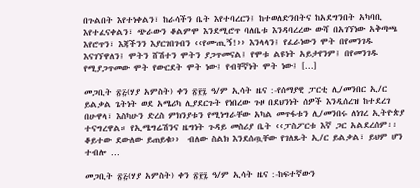በጉልበት እየተነቀልን፣ ከራሳችን ቤት እየተባረርን፤ ከተወለድንበትና ከአደግንበት አካባቢ እየተፈናቀልን፣ ጭራውን ቆልምሞ እንደሚሮጥ ባለቤቱ እንዳባረረው ውሻ በአገኘነው አቅጣጫ እየሮጥን፣ እጃችንን እያርገበገብን ‹‹የሙጢኝ!›› እንላላን፤ የፈራነውን ሞት በየመንገዱ እናገኘዋለን፤ ሞትን ሸሽተን ሞትን ያጋጥመናል፤ የሞቱ ልዩነት አይታየንም፤ በየመንገዱ የሚያጋጥመው ሞት የውርደት ሞት ነው፤ የብቸኛነት ሞት ነው፤ […]

መጋቢት ፳፭(ሃያ አምስት) ቀን ፳፻፯ ዓ/ም ኢሳት ዜና :-የሰማያዊ ፓርቲ ሊ/መንበር ኢ/ር ይልቃል ጌትነት ወደ አሜሪካ ሊያደርጉት የነበረው ጉዞ በደህንነት ሰዎች እንዲሰረዝ ከተደረገ በሁዋላ፣ እስካሁን ድረስ ምክንያቱን የሚነግራቸው አካል መጥፋቱን ሊ/መንበሩ ለነገረ ኢትዮጵያ ተናግረዋል። የኢሜግሬሽንና ዜግነት ጉዳይ መስሪያ ቤት ‹‹ፓስፖርቱ እኛ ጋር አልደረሰም፡፡ ቆይተው ደውለው ይጠይቁ››  ብለው ስልክ እንደሰጧቸው የገለጹት ኢ/ር ይልቃል፣ ይህም ሆን ተብሎ …

መጋቢት ፳፭(ሃያ አምስት) ቀን ፳፻፯ ዓ/ም ኢሳት ዜና :-ከፍተኛውን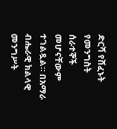ድርሻ የሸፈኑት የመንግስት ሰራተኞች መሆናቸውም ተገልጿል። በአማራ ብሔራዊ ክልላዊ መንግሥት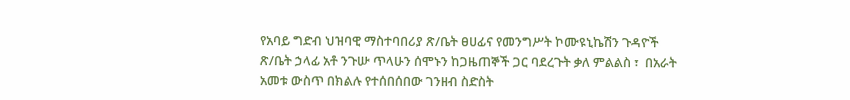የአባይ ግድብ ህዝባዊ ማስተባበሪያ ጽ/ቤት ፀሀፊና የመንግሥት ኮሙዩኒኬሽን ጉዳዮች ጽ/ቤት ኃላፊ አቶ ንጉሡ ጥላሁን ሰሞኑን ከጋዜጠኞች ጋር ባደረጉት ቃለ ምልልስ ፣  በአራት አመቱ ውስጥ በክልሉ የተሰበሰበው ገንዘብ ስድስት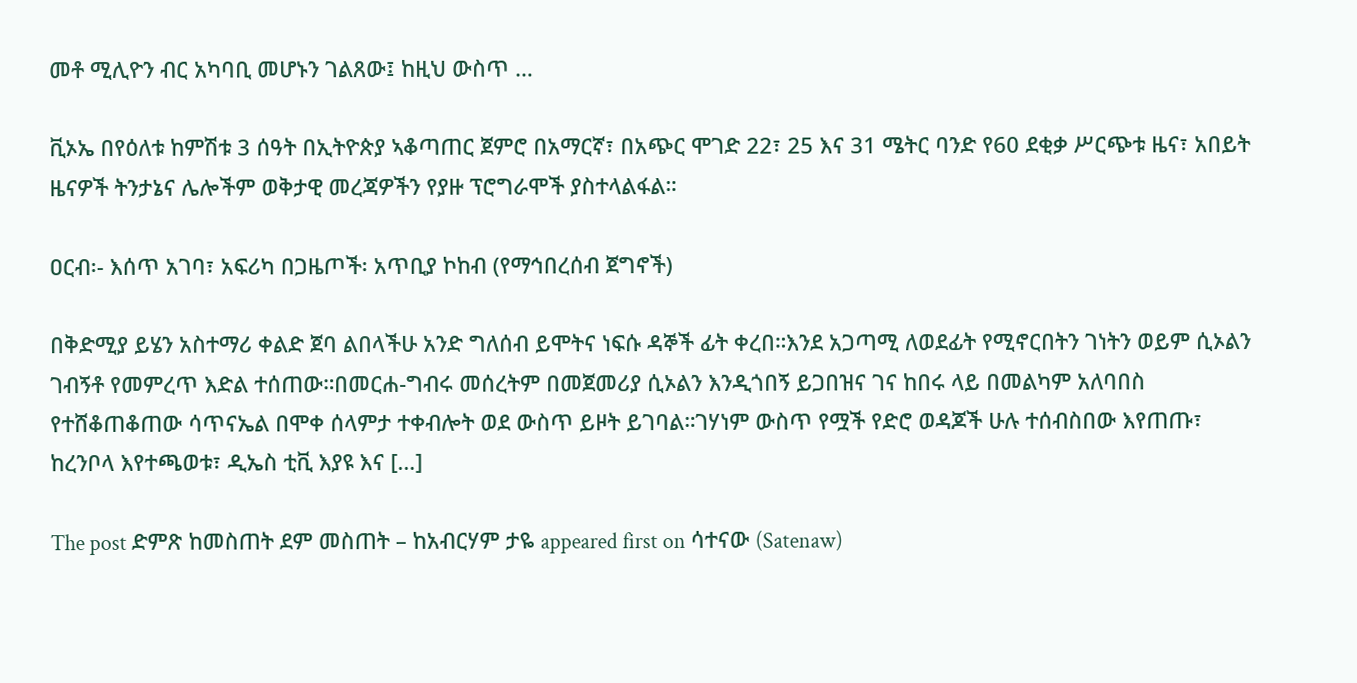መቶ ሚሊዮን ብር አካባቢ መሆኑን ገልጸው፤ ከዚህ ውስጥ …

ቪኦኤ በየዕለቱ ከምሽቱ 3 ሰዓት በኢትዮጵያ ኣቆጣጠር ጀምሮ በአማርኛ፣ በአጭር ሞገድ 22፣ 25 እና 31 ሜትር ባንድ የ60 ደቂቃ ሥርጭቱ ዜና፣ አበይት ዜናዎች ትንታኔና ሌሎችም ወቅታዊ መረጃዎችን የያዙ ፕሮግራሞች ያስተላልፋል።

ዐርብ፡- እሰጥ አገባ፣ አፍሪካ በጋዜጦች፡ አጥቢያ ኮከብ (የማኅበረሰብ ጀግኖች)

በቅድሚያ ይሄን አስተማሪ ቀልድ ጀባ ልበላችሁ አንድ ግለሰብ ይሞትና ነፍሱ ዳኞች ፊት ቀረበ።እንደ አጋጣሚ ለወደፊት የሚኖርበትን ገነትን ወይም ሲኦልን ገብኝቶ የመምረጥ እድል ተሰጠው።በመርሐ-ግብሩ መሰረትም በመጀመሪያ ሲኦልን እንዲጎበኝ ይጋበዝና ገና ከበሩ ላይ በመልካም አለባበስ የተሸቆጠቆጠው ሳጥናኤል በሞቀ ሰላምታ ተቀብሎት ወደ ውስጥ ይዞት ይገባል።ገሃነም ውስጥ የሟች የድሮ ወዳጆች ሁሉ ተሰብስበው እየጠጡ፣ ከረንቦላ እየተጫወቱ፣ ዲኤስ ቲቪ እያዩ እና […]

The post ድምጽ ከመስጠት ደም መስጠት – ከአብርሃም ታዬ appeared first on ሳተናው (Satenaw)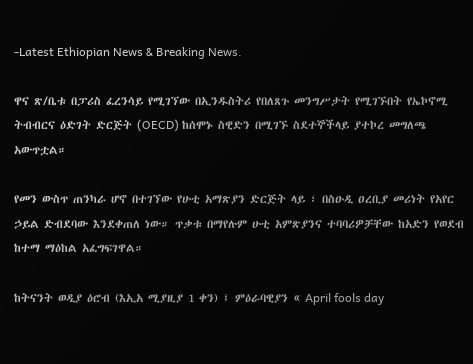-Latest Ethiopian News & Breaking News.

ዋና ጽ/ቤቱ በፓሪስ ፈረንሳይ የሚገኘው በኢንዱስትሪ የበለጸጉ መንግሥታት የሚገኙበት የኤኮኖሚ ትብብርና ዕድገት ድርጅት (OECD) ከሰሞኑ ስዊድን በሚገኙ ስደተኞችላይ ያተኮረ መግለጫ አውጥቷል።

የመን ውስጥ ጠንካራ ሆኖ በተገኘው የሁቲ አማጽያን ድርጅት ላይ ፣ በስዑዲ ዐረቢያ መሪነት የአየር ኃይል ድብደባው እንደቀጠለ ነው። ጥቃቱ በማየሉም ሁቲ አምጽያንና ተባባሪዎቻቸው ከአድን የወደብ ከተማ ማዕከል አፈግፍገዋል።

ከትናንት ወዲያ ዕሮብ (እኢአ ሚያዚያ 1 ቀን) ፤ ምዕራባዊያን « April fools day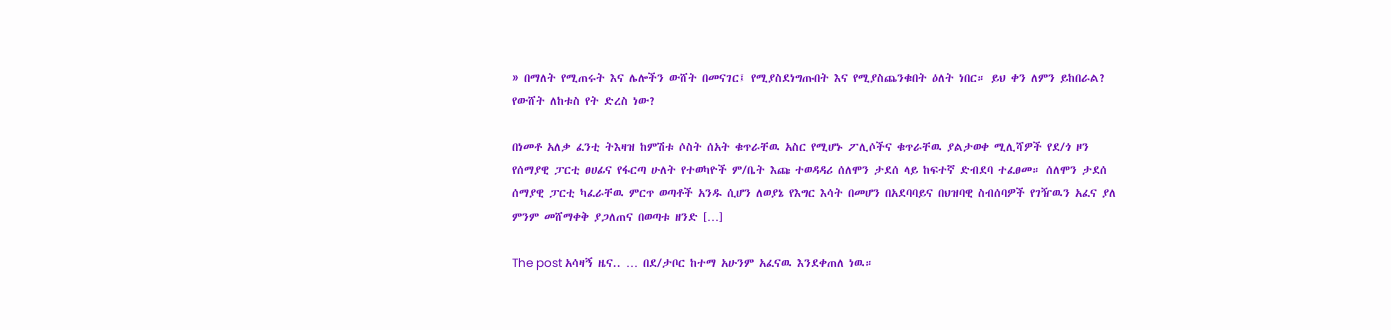» በማለት የሚጠሩት እና ሌሎችን ውሸት በመናገር፤ የሚያስደነግጡበት እና የሚያስጨንቁበት ዕለት ነበር። ይህ ቀን ለምን ይከበራል? የውሸት ለከቱስ የት ድረስ ነው?

በነመቶ አለቃ ፈንቲ ትእዛዝ ከምሽቱ ሶስት ሰአት ቁጥራቸዉ አስር የሚሆኑ ፖሊሶችና ቁጥራቸዉ ያልታወቀ ሚሊሻዎች የደ/ጎ ዞን የሰማያዊ ፓርቲ ፀሀፊና የፋርጣ ሁለት የተወካዮች ም/ቤት እጩ ተወዳዳሪ ሰለሞን ታደሰ ላይ ከፍተኛ ድብደባ ተፈፀመ። ሰለሞን ታደሰ ሰማያዊ ፓርቲ ካፈራቸዉ ምርጥ ወጣቶች አንዱ ሲሆን ለወያኔ የእግር እሳት በመሆን በአደባባይና በህዝባዊ ስብሰባዎች የገዥዉን አፈና ያለ ምንም መሸማቀቅ ያጋለጠና በወጣቱ ዘንድ […]

The post አሳዛኝ ዜና.. … በደ/ታቦር ከተማ አሁንም አፈናዉ እንደቀጠለ ነዉ።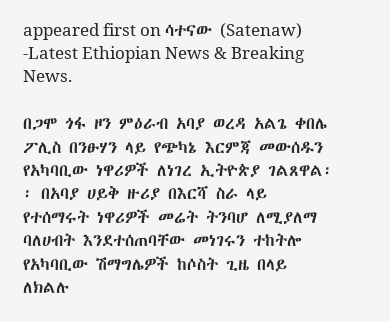appeared first on ሳተናው (Satenaw) -Latest Ethiopian News & Breaking News.

በጋሞ ጎፋ ዞን ምዕራብ አባያ ወረዳ አልጌ ቀበሌ ፖሊስ በንፁሃን ላይ የጭካኔ እርምጃ መውሰዱን የአካባቢው ነዋሪዎች ለነገረ ኢትዮጵያ ገልጸዋል፡፡ በአባያ ሀይቅ ዙሪያ በእርሻ ስራ ላይ የተሰማሩት ነዋሪዎች መሬት ትንባሆ ለሚያለማ ባለሀብት እንደተሰጠባቸው መነገሩን ተከትሎ የአካባቢው ሽማግሌዎች ከሶስት ጊዜ በላይ ለክልሉ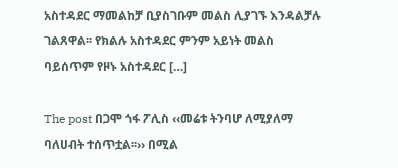አስተዳደር ማመልከቻ ቢያስገቡም መልስ ሊያገኙ እንዳልቻሉ ገልጸዋል፡፡ የክልሉ አስተዳደር ምንም አይነት መልስ ባይሰጥም የዞኑ አስተዳደር […]

The post በጋሞ ጎፋ ፖሊስ ‹‹መሬቱ ትንባሆ ለሚያለማ ባለሀብት ተሰጥቷል፡፡›› በሚል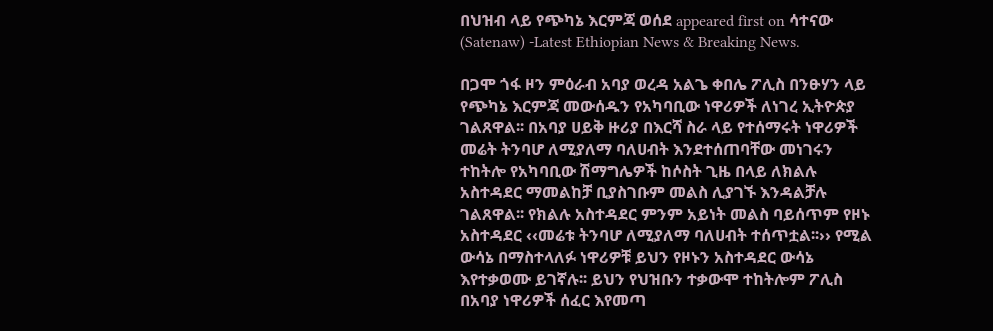በህዝብ ላይ የጭካኔ እርምጃ ወሰደ appeared first on ሳተናው (Satenaw) -Latest Ethiopian News & Breaking News.

በጋሞ ጎፋ ዞን ምዕራብ አባያ ወረዳ አልጌ ቀበሌ ፖሊስ በንፁሃን ላይ የጭካኔ እርምጃ መውሰዱን የአካባቢው ነዋሪዎች ለነገረ ኢትዮጵያ ገልጸዋል፡፡ በአባያ ሀይቅ ዙሪያ በእርሻ ስራ ላይ የተሰማሩት ነዋሪዎች መሬት ትንባሆ ለሚያለማ ባለሀብት እንደተሰጠባቸው መነገሩን ተከትሎ የአካባቢው ሽማግሌዎች ከሶስት ጊዜ በላይ ለክልሉ አስተዳደር ማመልከቻ ቢያስገቡም መልስ ሊያገኙ እንዳልቻሉ ገልጸዋል፡፡ የክልሉ አስተዳደር ምንም አይነት መልስ ባይሰጥም የዞኑ አስተዳደር ‹‹መሬቱ ትንባሆ ለሚያለማ ባለሀብት ተሰጥቷል፡፡›› የሚል ውሳኔ በማስተላለፉ ነዋሪዎቹ ይህን የዞኑን አስተዳደር ውሳኔ እየተቃወሙ ይገኛሉ፡፡ ይህን የህዝቡን ተቃውሞ ተከትሎም ፖሊስ በአባያ ነዋሪዎች ሰፈር እየመጣ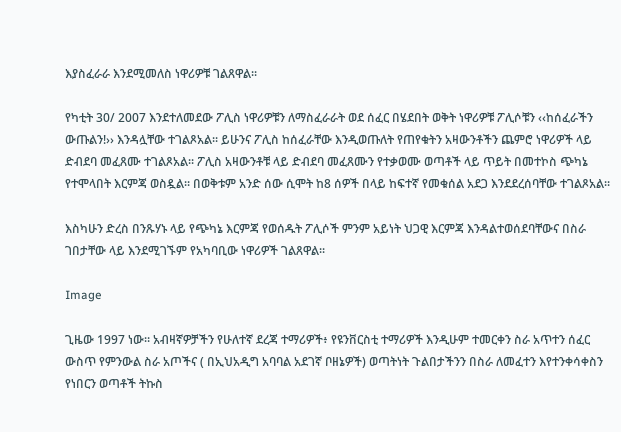እያስፈራራ እንደሚመለስ ነዋሪዎቹ ገልጸዋል፡፡

የካቲት 30/ 2007 እንደተለመደው ፖሊስ ነዋሪዎቹን ለማስፈራራት ወደ ሰፈር በሄደበት ወቅት ነዋሪዎቹ ፖሊሶቹን ‹‹ከሰፈራችን ውጡልን!›› እንዳሏቸው ተገልጾአል፡፡ ይሁንና ፖሊስ ከሰፈራቸው እንዲወጡለት የጠየቁትን አዛውንቶችን ጨምሮ ነዋሪዎች ላይ ድብደባ መፈጸሙ ተገልጾአል፡፡ ፖሊስ አዛውንቶቹ ላይ ድብደባ መፈጸሙን የተቃወሙ ወጣቶች ላይ ጥይት በመተኮስ ጭካኔ የተሞላበት እርምጃ ወስዷል፡፡ በወቅቱም አንድ ሰው ሲሞት ከ8 ሰዎች በላይ ከፍተኛ የመቁሰል አደጋ እንደደረሰባቸው ተገልጾአል፡፡

እስካሁን ድረስ በንጹሃኑ ላይ የጭካኔ እርምጃ የወሰዱት ፖሊሶች ምንም አይነት ህጋዊ እርምጃ እንዳልተወሰደባቸውና በስራ ገበታቸው ላይ እንደሚገኙም የአካባቢው ነዋሪዎች ገልጸዋል፡፡

Image

ጊዜው 1997 ነው። አብዛኛዎቻችን የሁለተኛ ደረጃ ተማሪዎች፥ የዩንቨርስቲ ተማሪዎች እንዲሁም ተመርቀን ስራ አጥተን ሰፈር ውስጥ የምንውል ስራ አጦችና ( በኢህአዲግ አባባል አደገኛ ቦዘኔዎች) ወጣትነት ጉልበታችንን በስራ ለመፈተን እየተንቀሳቀስን የነበርን ወጣቶች ትኩስ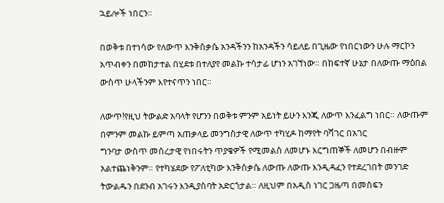ኋይሎች ነበርን።

በወቅቱ በተነሳው የለውጥ እንቅስቃሴ አንዳችንን ከአንዳችን ሳይለይ በጊዜው የነበርነውን ሁሉ ማርኮን አጥብቀን በመከታተል በሂደቱ በተለያየ መልኩ ተሳታፊ ሆነን አገኘነው። በከፍተኛ ሁኔታ በለውጡ ማዕበል ውስጥ ሁላችንም እየተናጥን ነበር።

ለውጥ!የዚህ ትውልድ አባላት የሆንን በወቅቱ ምንም አይነት ይሁን እንጂ ለውጥ እንፈልግ ነበር። ለውጡም በምንም መልኩ ይምጣ አጠቃላይ መንግስታዊ ለውጥ ተካሂዶ ከማየት ባሻገር በአገር
ግንባታ ውስጥ መሰረታዊ የነበሩትን ጥያቄዎች የሚመልስ ለመሆኑ እርግጠኞች ለመሆን በብዙም አልተጨነቅንም። የተካሄደው የፖለቲካው እንቅስቃሴ ለውጡ ለውጡ እንዲዳፈን የተደረገበት መንገድ ትውልዱን በደንብ አገሩን እንዲያስባት አድርጎታል። ለዚህም በአዲስ ነገር ጋዜጣ በመስፍን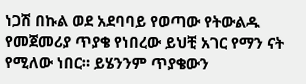ነጋሽ በኩል ወደ አደባባይ የወጣው የትውልዱ የመጀመሪያ ጥያቄ የነበረው ይህቺ አገር የማን ናት የሚለው ነበር። ይሄንንም ጥያቄውን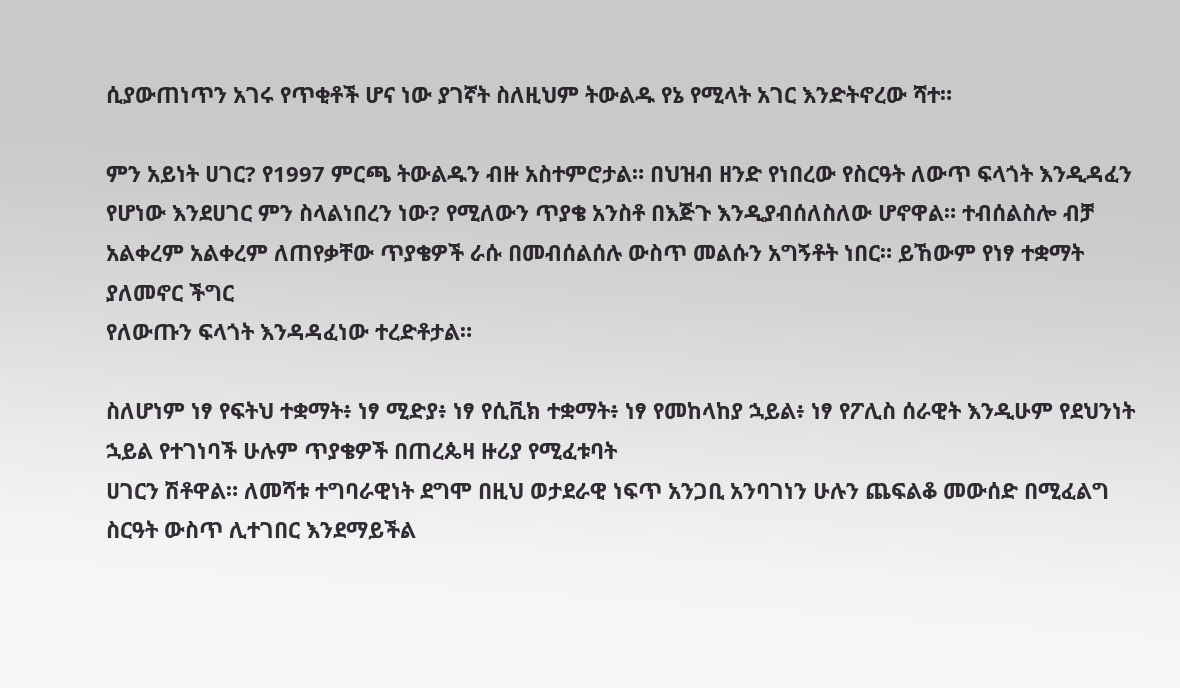ሲያውጠነጥን አገሩ የጥቂቶች ሆና ነው ያገኛት ስለዚህም ትውልዱ የኔ የሚላት አገር እንድትኖረው ሻተ።

ምን አይነት ሀገር? የ1997 ምርጫ ትውልዱን ብዙ አስተምሮታል። በህዝብ ዘንድ የነበረው የስርዓት ለውጥ ፍላጎት እንዲዳፈን የሆነው እንደሀገር ምን ስላልነበረን ነው? የሚለውን ጥያቄ አንስቶ በእጅጉ እንዲያብሰለስለው ሆኖዋል። ተብሰልስሎ ብቻ አልቀረም አልቀረም ለጠየቃቸው ጥያቄዎች ራሱ በመብሰልሰሉ ውስጥ መልሱን አግኝቶት ነበር። ይኸውም የነፃ ተቋማት ያለመኖር ችግር
የለውጡን ፍላጎት እንዳዳፈነው ተረድቶታል።

ስለሆነም ነፃ የፍትህ ተቋማት፥ ነፃ ሚድያ፥ ነፃ የሲቪክ ተቋማት፥ ነፃ የመከላከያ ኋይል፥ ነፃ የፖሊስ ሰራዊት እንዲሁም የደህንነት ኋይል የተገነባች ሁሉም ጥያቄዎች በጠረጴዛ ዙሪያ የሚፈቱባት
ሀገርን ሽቶዋል። ለመሻቱ ተግባራዊነት ደግሞ በዚህ ወታደራዊ ነፍጥ አንጋቢ አንባገነን ሁሉን ጨፍልቆ መውሰድ በሚፈልግ ስርዓት ውስጥ ሊተገበር እንደማይችል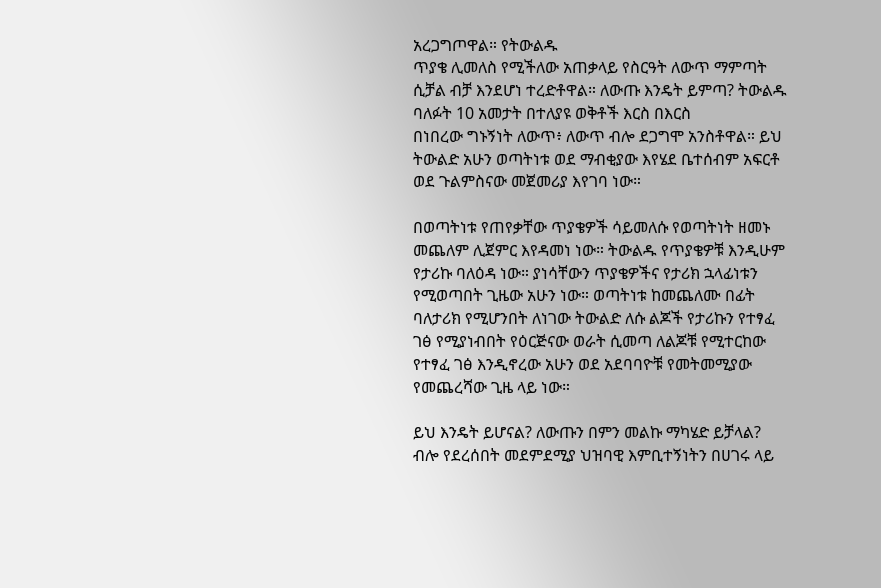አረጋግጦዋል። የትውልዱ
ጥያቄ ሊመለስ የሚችለው አጠቃላይ የስርዓት ለውጥ ማምጣት ሲቻል ብቻ እንደሆነ ተረድቶዋል። ለውጡ እንዴት ይምጣ? ትውልዱ ባለፉት 10 አመታት በተለያዩ ወቅቶች እርስ በእርስ
በነበረው ግኑኝነት ለውጥ፥ ለውጥ ብሎ ደጋግሞ አንስቶዋል። ይህ ትውልድ አሁን ወጣትነቱ ወደ ማብቂያው እየሄደ ቤተሰብም አፍርቶ ወደ ጉልምስናው መጀመሪያ እየገባ ነው።

በወጣትነቱ የጠየቃቸው ጥያቄዎች ሳይመለሱ የወጣትነት ዘመኑ መጨለም ሊጀምር እየዳመነ ነው። ትውልዱ የጥያቄዎቹ እንዲሁም የታሪኩ ባለዕዳ ነው። ያነሳቸውን ጥያቄዎችና የታሪክ ኋላፊነቱን የሚወጣበት ጊዜው አሁን ነው። ወጣትነቱ ከመጨለሙ በፊት ባለታሪክ የሚሆንበት ለነገው ትውልድ ለሱ ልጆች የታሪኩን የተፃፈ ገፅ የሚያነብበት የዕርጅናው ወራት ሲመጣ ለልጆቹ የሚተርከው የተፃፈ ገፅ እንዲኖረው አሁን ወደ አደባባዮቹ የመትመሚያው የመጨረሻው ጊዜ ላይ ነው።

ይህ እንዴት ይሆናል? ለውጡን በምን መልኩ ማካሄድ ይቻላል? ብሎ የደረሰበት መደምደሚያ ህዝባዊ እምቢተኝነትን በሀገሩ ላይ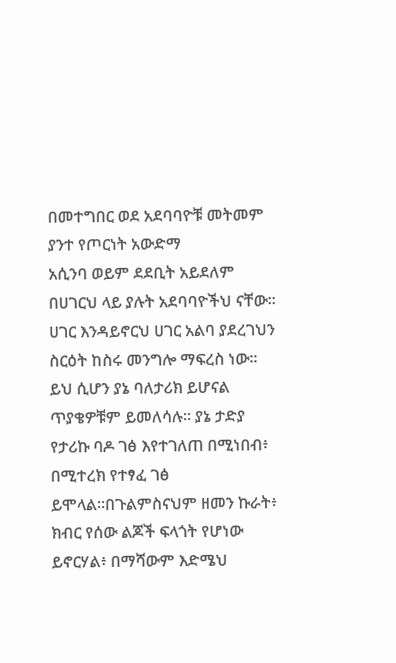በመተግበር ወደ አደባባዮቹ መትመም ያንተ የጦርነት አውድማ
አሲንባ ወይም ደደቢት አይደለም በሀገርህ ላይ ያሉት አደባባዮችህ ናቸው። ሀገር እንዳይኖርህ ሀገር አልባ ያደረገህን ስርዕት ከስሩ መንግሎ ማፍረስ ነው። ይህ ሲሆን ያኔ ባለታሪክ ይሆናል ጥያቄዎቹም ይመለሳሉ። ያኔ ታድያ የታሪኩ ባዶ ገፅ እየተገለጠ በሚነበብ፥ በሚተረክ የተፃፈ ገፅ ይሞላል።በጉልምስናህም ዘመን ኩራት፥ ክብር የሰው ልጆች ፍላጎት የሆነው ይኖርሃል፥ በማሻውም እድሜህ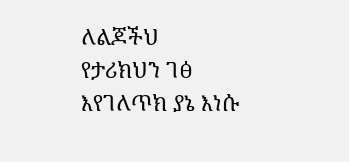ለልጆችህ
የታሪክህን ገፅ እየገለጥክ ያኔ እነሱ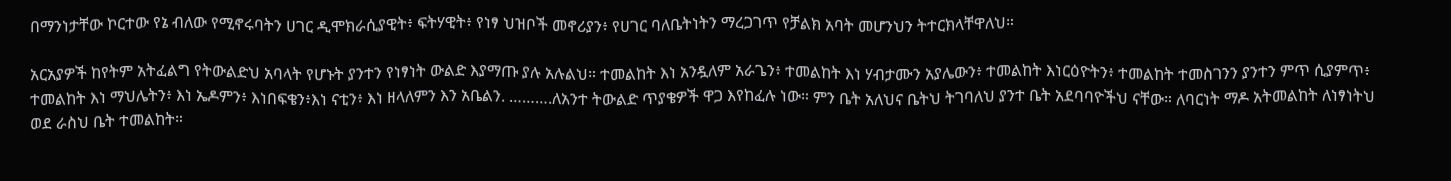በማንነታቸው ኮርተው የኔ ብለው የሚኖሩባትን ሀገር ዲሞክራሲያዊት፥ ፍትሃዊት፥ የነፃ ህዝቦች መኖሪያን፥ የሀገር ባለቤትነትን ማረጋገጥ የቻልክ አባት መሆንህን ትተርክላቸዋለህ።

አርአያዎች ከየትም አትፈልግ የትውልድህ አባላት የሆኑት ያንተን የነፃነት ውልድ እያማጡ ያሉ አሉልህ። ተመልከት እነ አንዷለም አራጌን፥ ተመልከት እነ ሃብታሙን አያሌውን፥ ተመልከት እነርዕዮትን፥ ተመልከት ተመስገንን ያንተን ምጥ ሲያምጥ፥ ተመልከት እነ ማህሌትን፥ እነ ኤዶምን፥ እነበፍቄን፥እነ ናቲን፥ እነ ዘላለምን እን አቤልን. ……….ለአንተ ትውልድ ጥያቄዎች ዋጋ እየከፈሉ ነው። ምን ቤት አለህና ቤትህ ትገባለህ ያንተ ቤት አደባባዮችህ ናቸው። ለባርነት ማዶ አትመልከት ለነፃነትህ ወደ ራስህ ቤት ተመልከት።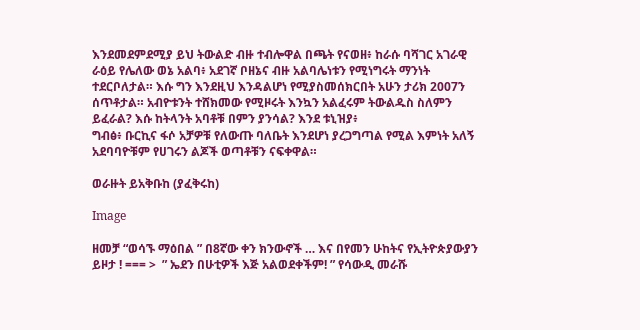እንደመደምደሚያ ይህ ትውልድ ብዙ ተብሎዋል በጫት የናወዘ፥ ከራሱ ባሻገር አገራዊ ራዕይ የሌለው ወኔ አልባ፥ አደገኛ ቦዘኔና ብዙ አልባሌነቱን የሚነግሩት ማንነት ተደርቦለታል። እሱ ግን እንደዚህ እንዳልሆነ የሚያስመሰክርበት አሁን ታሪክ 2007ን ሰጥቶታል። አብዮቱንት ተሸክመው የሚዞሩት እንኳን አልፈሩም ትውልዱስ ስለምን ይፈራል? እሱ ከትላንት አባቶቹ በምን ያንሳል? እንደ ቱኒዝያ፥
ግብፅ፥ ቡርኪና ፋሶ አቻዎቹ የለውጡ ባለቤት እንደሆነ ያረጋግጣል የሚል እምነት አለኝ አደባባዮቹም የሀገሩን ልጆች ወጣቶቹን ናፍቀዋል።

ወራዙት ይአቅቡከ (ያፈቅሩከ)

Image

ዘመቻ “ወሳኙ ማዕበል ” በ8ኛው ቀን ክንውኖች … እና በየመን ሁከትና የኢትዮጵያውያን ይዞታ ! === >  ” ኤደን በሁቲዎች እጅ አልወደቀችም! ” የሳውዲ መራሹ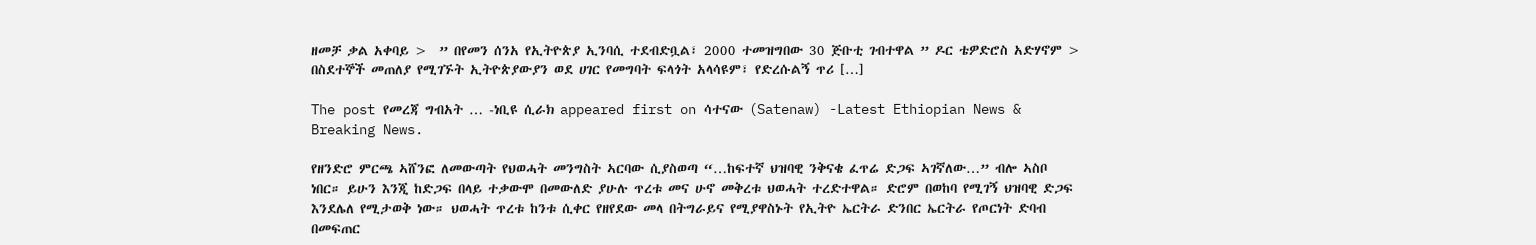ዘመቻ ቃል አቀባይ >  ” በየመን ሰንአ የኢትዮጵያ ኢንባሲ ተደብድቧል፣ 2000 ተመዝግበው 30 ጅቡቲ ገብተዋል ” ዶር ቴዎድሮስ አድሃኖም >  በስደተኞች መጠለያ የሚገኙት ኢትዮጵያውያን ወደ ሀገር የመግባት ፍላጎት አላሳዩም፣ የድረሱልኝ ጥሪ […]

The post የመረጃ ግብአት … -ነቢዩ ሲራክ appeared first on ሳተናው (Satenaw) -Latest Ethiopian News & Breaking News.

የዘንድሮ ምርጫ ኣሸንፎ ለመውጣት የህወሓት መንግስት ኣርባው ሲያስወጣ “…ከፍተኛ ህዝባዊ ንቅናቄ ፈጥሬ ድጋፍ ኣገኛለው…” ብሎ ኣስቦ ነበር። ይሁን እንጂ ከድጋፍ በላይ ተቃውሞ በመውለድ ያሁሉ ጥረቱ መና ሁኖ መቅረቱ ህወሓት ተረድተዋል። ድሮም በወከባ የሚገኝ ህዝባዊ ድጋፍ እንደሌለ የሚታወቅ ነው። ህወሓት ጥረቱ ከንቱ ሲቀር የዘየደው መላ በትግራይና የሚያዋስኑት የኢትዮ ኤርትራ ድንበር ኤርትራ የጦርነት ድባብ በመፍጠር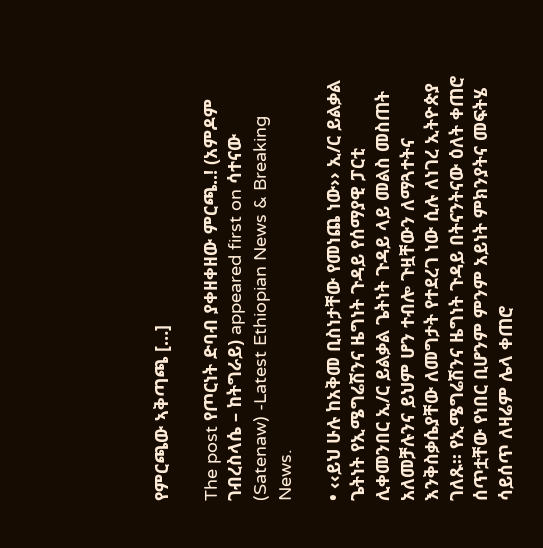የምርጫው ኣቅጣጫ […]

The post የጦርነት ድባብ ያቀዘቀዘው ምርጫ..! (አምዶም ገብረስላሴ – ከትግራይ) appeared first on ሳተናው (Satenaw) -Latest Ethiopian News & Breaking News.

• ‹‹ይህ ሁሉ ከአቅመ ቢስነታቸው የመነጨ ነው›› ኢ/ር ይልቃል ጌትነት የኢሜግሬሽንና ዜግነት ጉዳይ የሰማያዊ ፓርቲ ሊቀመንበር ኢ/ር ይልቃል ጌትነት ጉዳይ ላይ መልስ መስጠት አለመቻሉንና ይህም ሆን ተብሎ ጉዟቸውን ለማጓተትና እንቅስቃሴያቸው ለመግታት የተደረገ ነው ሲሉ ለነገረ ኢትዮጵያ ገለጹ፡፡ የኢሜግሬሽንና ዜግነት ጉዳይ በትናንትናው ዕለት ቀጠሮ ሰጥቷቸው የነበር ቢሆንም ምንም አይነት ምክንያትና መፍትሄ ሳይሰጥ ለዛሬም ሌላ ቀጠሮ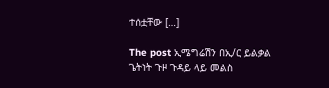ተሰቷቸው […]

The post ኢሜግሬሽን በኢ/ር ይልቃል ጌትነት ጉዞ ጉዳይ ላይ መልስ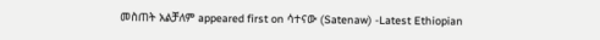መስጠት አልቻለም appeared first on ሳተናው (Satenaw) -Latest Ethiopian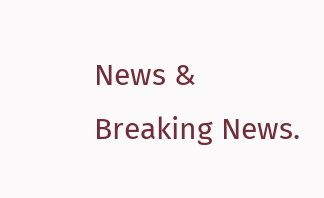News & Breaking News.